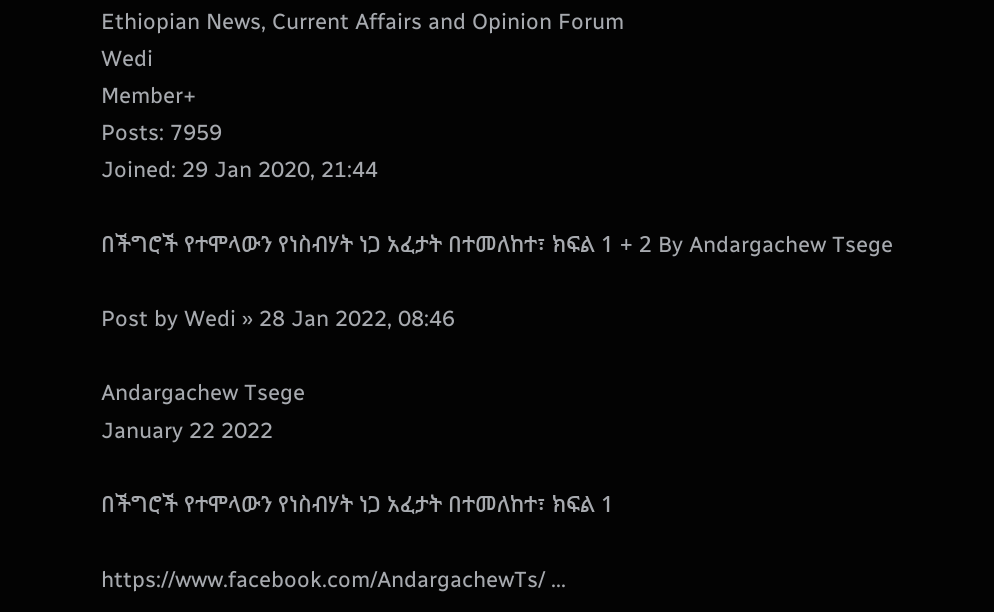Ethiopian News, Current Affairs and Opinion Forum
Wedi
Member+
Posts: 7959
Joined: 29 Jan 2020, 21:44

በችግሮች የተሞላውን የነስብሃት ነጋ አፈታት በተመለከተ፣ ክፍል 1 + 2 By Andargachew Tsege

Post by Wedi » 28 Jan 2022, 08:46

Andargachew Tsege
January 22 2022

በችግሮች የተሞላውን የነስብሃት ነጋ አፈታት በተመለከተ፣ ክፍል 1

https://www.facebook.com/AndargachewTs/ ...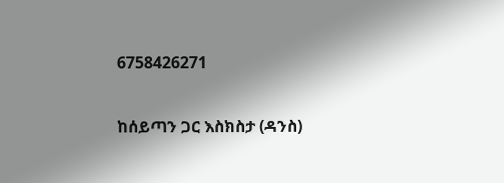6758426271

ከሰይጣን ጋር እስክስታ (ዳንስ)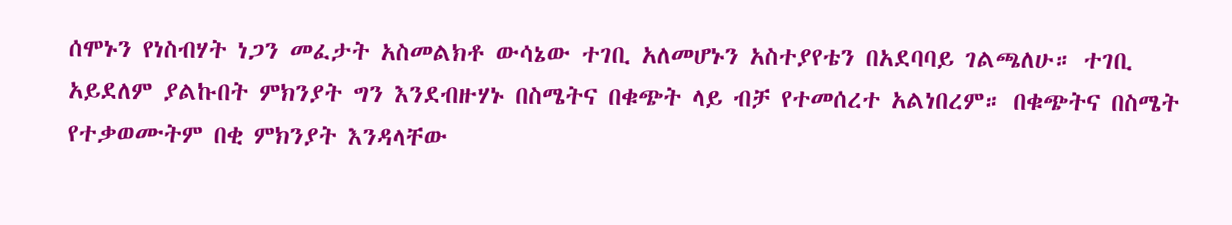ሰሞኑን የነስብሃት ነጋን መፈታት አስመልክቶ ውሳኔው ተገቢ አለመሆኑን አስተያየቴን በአደባባይ ገልጫለሁ። ተገቢ አይደለም ያልኩበት ምክንያት ግን እንደብዙሃኑ በስሜትና በቁጭት ላይ ብቻ የተመሰረተ አልነበረም። በቁጭትና በስሜት የተቃወሙትም በቂ ምክንያት እንዳላቸው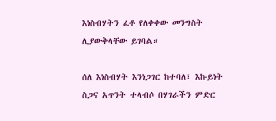እነስብሃትን ፈቶ የለቀቀው መንግስት ሊያውቅላቸው ይገባል።

ሰለ እነስብሃት እንነጋገር ከተባለ፣ እኩይነት ስጋና አጥንት ተላብሶ በሃገራችን ምድር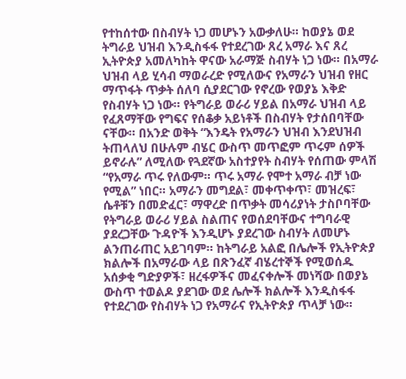የተከሰተው በስብሃት ነጋ መሆኑን አውቃለሁ። ከወያኔ ወደ ትግራይ ህዝብ እንዲስፋፋ የተደረገው ጸረ አማራ እና ጸረ ኢትዮጵያ አመለካከት ዋናው አራማጅ ስብሃት ነጋ ነው። በአማራ ህዝብ ላይ ሂሳብ ማወራረድ የሚለውና የአማራን ህዝብ የዘር ማጥፋት ጥቃት ሰለባ ሲያደርገው የኖረው የወያኔ እቅድ የስብሃት ነጋ ነው። የትግራይ ወራሪ ሃይል በአማራ ህዝብ ላይ የፈጸማቸው የግፍና የሰቆቃ አይነቶች በስብሃት የታሰበባቸው ናቸው። በአንድ ወቅት “እንዴት የአማራን ህዝብ እንደህዝብ ትጠላለህ በሁሉም ብሄር ውስጥ መጥፎም ጥሩም ሰዎች ይኖራሉ” ለሚለው የጓደኛው አስተያየት ስብሃት የሰጠው ምላሽ “የአማራ ጥሩ የለውም። ጥሩ አማራ የሞተ አማራ ብቻ ነው የሚል” ነበር። አማራን መግደል፣ መቀጥቀጥ፣ መዝረፍ፣ ሴቶቹን በመድፈር፣ ማዋረድ በጥቃት መሳሪያነት ታስቦባቸው የትግራይ ወራሪ ሃይል ስልጠና የወሰደባቸውና ተግባራዊ ያደረጋቸው ጉዳዮች እንዲሆኑ ያደረገው ስብሃት ለመሆኑ ልንጠራጠር አይገባም። ከትግራይ አልፎ በሌሎች የኢትዮጵያ ክልሎች በአማራው ላይ በጽንፈኛ ብሄረተኞች የሚወሰዱ አሰቃቂ ግድያዎች፣ ዘረፋዎችና መፈናቀሎች መነሻው በወያኔ ውስጥ ተወልዶ ያደገው ወደ ሌሎች ክልሎች እንዲስፋፋ የተደረገው የስብሃት ነጋ የአማራና የኢትዮጵያ ጥላቻ ነው።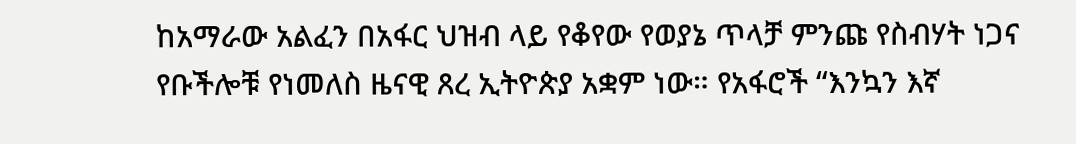ከአማራው አልፈን በአፋር ህዝብ ላይ የቆየው የወያኔ ጥላቻ ምንጩ የስብሃት ነጋና የቡችሎቹ የነመለስ ዜናዊ ጸረ ኢትዮጵያ አቋም ነው። የአፋሮች “እንኳን እኛ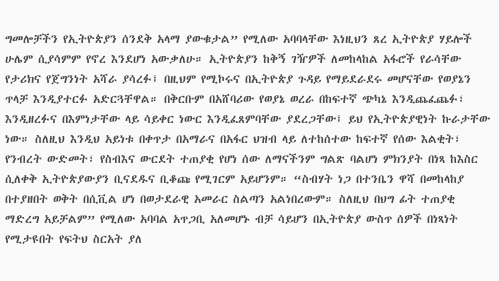ግመሎቻችን የኢትዮጵያን ሰንደቅ አላማ ያውቁታል” የሚለው አባባላቸው እነዚህን ጸረ ኢትዮጵያ ሃይሎች ሁሌም ሲያሳምም የኖረ እንደሆነ አውቃለሁ። ኢትዮጵያን ከቅኝ ገዥዎች ለመከላከል አፋሮች የራሳቸው የታሪክና የጀግንነት አሻራ ያሳረፉ፤ በዚህም የሚኮሩና በኢትዮጵያ ጉዳይ የማይደራደሩ መሆናቸው የወያኔን ጥላቻ እንዲያተርፉ አድርጓቸዋል። በቅርቡም በአሸባሪው የወያኔ ወረራ በከፍተኛ ጭካኔ እንዲጨፈጨፉ፣ እንዲዘረፉና በእምነታቸው ላይ ሳይቀር ነውር እንዲፈጸምባቸው ያደረጋቸው፤ ይህ የኢትዮጵያዊነት ኩራታቸው ነው። ስለዚህ እንዲህ አይነቱ በቀጥታ በአማራና በአፋር ህዝብ ላይ ለተከሰተው ከፍተኛ የሰው እልቂት፣ የንብረት ውድመት፣ የስብእና ውርደት ተጠያቂ የሆነ ሰው ለማናችንም ግልጽ ባልሆነ ምክንያት በነጻ ከእስር ሲለቀቅ ኢትዮጵያውያን ቢናደዱና ቢቆጩ የሚገርም አይሆንም። “ስብሃት ነጋ በተንቤን ዋሻ በመከላከያ በተያዘበት ወቅት በሲቪል ሆነ በወታደራዊ አመራር ስልጣን አልነበረውም። ስለዚህ በህግ ፊት ተጠያቂ ማድረግ አይቻልም” የሚለው አባባል አጥጋቢ አለመሆኑ ብቻ ሳይሆን በኢትዮጵያ ውስጥ ሰዎች በነጻነት የሚታዩበት የፍትህ ስርአት ያለ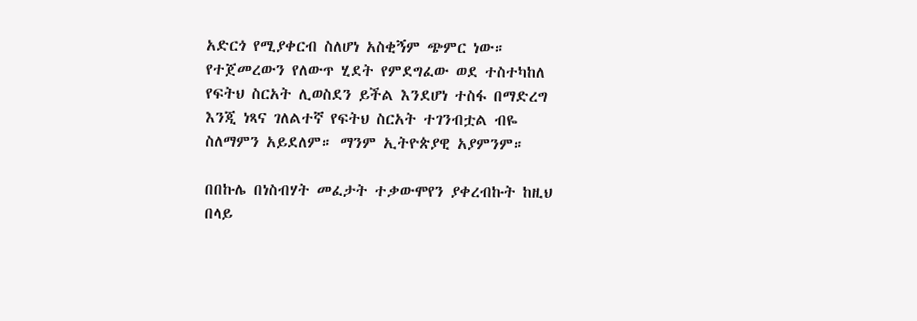አድርጎ የሚያቀርብ ስለሆነ አስቂኝም ጭምር ነው። የተጀመረውን የለውጥ ሂደት የምደግፈው ወደ ተስተካከለ የፍትህ ስርአት ሊወስደን ይችል እንደሆነ ተስፋ በማድረግ እንጂ ነጻና ገለልተኛ የፍትህ ስርአት ተገንብቷል ብዬ ስለማምን አይደለም። ማንም ኢትዮጵያዊ አያምንም።

በበኩሌ በነስብሃት መፈታት ተቃውሞየን ያቀረብኩት ከዚህ በላይ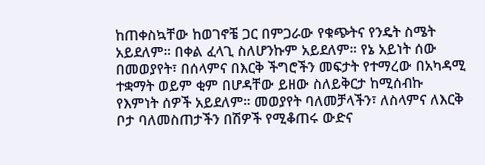ከጠቀስኳቸው ከወገኖቼ ጋር በምጋራው የቁጭትና የንዴት ስሜት አይደለም። በቀል ፈላጊ ስለሆንኩም አይደለም። የኔ አይነት ሰው በመወያየት፣ በሰላምና በእርቅ ችግሮችን መፍታት የተማረው በአካዳሚ ተቋማት ወይም ቂም በሆዳቸው ይዘው ስለይቅርታ ከሚሰብኩ የእምነት ሰዎች አይደለም። መወያየት ባለመቻላችን፣ ለስላምና ለእርቅ ቦታ ባለመስጠታችን በሽዎች የሚቆጠሩ ውድና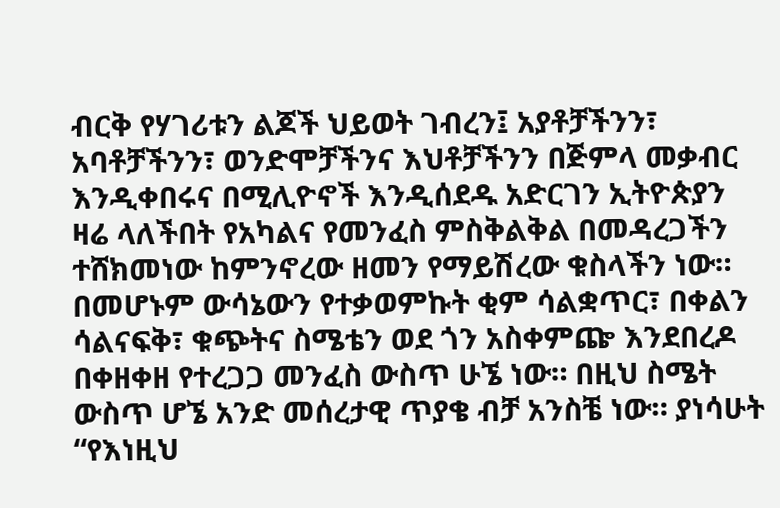ብርቅ የሃገሪቱን ልጆች ህይወት ገብረን፤ አያቶቻችንን፣ አባቶቻችንን፣ ወንድሞቻችንና እህቶቻችንን በጅምላ መቃብር እንዲቀበሩና በሚሊዮኖች እንዲሰደዱ አድርገን ኢትዮጵያን ዛሬ ላለችበት የአካልና የመንፈስ ምስቅልቅል በመዳረጋችን ተሸክመነው ከምንኖረው ዘመን የማይሽረው ቁስላችን ነው። በመሆኑም ውሳኔውን የተቃወምኩት ቂም ሳልቋጥር፣ በቀልን ሳልናፍቅ፣ ቁጭትና ስሜቴን ወደ ጎን አስቀምጬ እንደበረዶ በቀዘቀዘ የተረጋጋ መንፈስ ውስጥ ሁኜ ነው። በዚህ ስሜት ውስጥ ሆኜ አንድ መሰረታዊ ጥያቄ ብቻ አንስቼ ነው። ያነሳሁት “የእነዚህ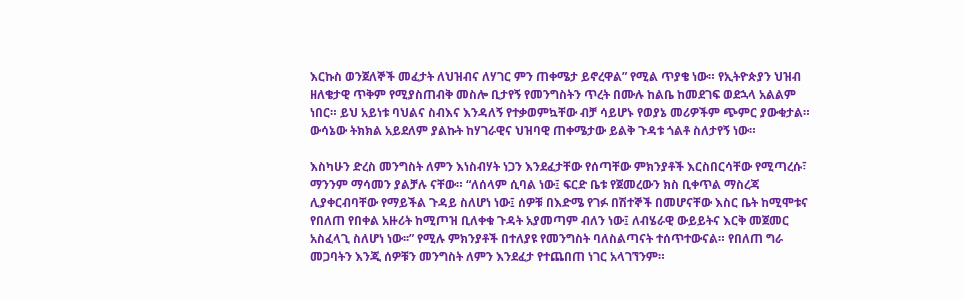እርኩስ ወንጀለኞች መፈታት ለህዝብና ለሃገር ምን ጠቀሜታ ይኖረዋል” የሚል ጥያቄ ነው። የኢትዮጵያን ህዝብ ዘለቄታዊ ጥቅም የሚያስጠብቅ መስሎ ቢታየኝ የመንግስትን ጥረት በሙሉ ከልቤ ከመደገፍ ወደኋላ አልልም ነበር። ይህ አይነቱ ባህልና ስብእና እንዳለኝ የተቃወምኳቸው ብቻ ሳይሆኑ የወያኔ መሪዎችም ጭምር ያውቁታል። ውሳኔው ትክክል አይደለም ያልኩት ከሃገራዊና ህዝባዊ ጠቀሜታው ይልቅ ጉዳቱ ጎልቶ ስለታየኝ ነው።

እስካሁን ድረስ መንግስት ለምን እነስብሃት ነጋን እንደፈታቸው የሰጣቸው ምክንያቶች እርስበርሳቸው የሚጣረሱ፣ ማንንም ማሳመን ያልቻሉ ናቸው። “ለሰላም ሲባል ነው፤ ፍርድ ቤቱ የጀመረውን ክስ ቢቀጥል ማስረጃ ሊያቀርብባቸው የማይችል ጉዳይ ስለሆነ ነው፤ ሰዎቹ በእድሜ የገፉ በሽተኞች በመሆናቸው እስር ቤት ከሚሞቱና የበለጠ የበቀል አዙሪት ከሚጦዝ ቢለቀቁ ጉዳት አያመጣም ብለን ነው፤ ለብሄራዊ ውይይትና እርቅ መጀመር አስፈላጊ ስለሆነ ነው፡፡” የሚሉ ምክንያቶች በተለያዩ የመንግስት ባለስልጣናት ተሰጥተውናል። የበለጠ ግራ መጋባትን እንጂ ሰዎቹን መንግስት ለምን እንደፈታ የተጨበጠ ነገር አላገኘንም።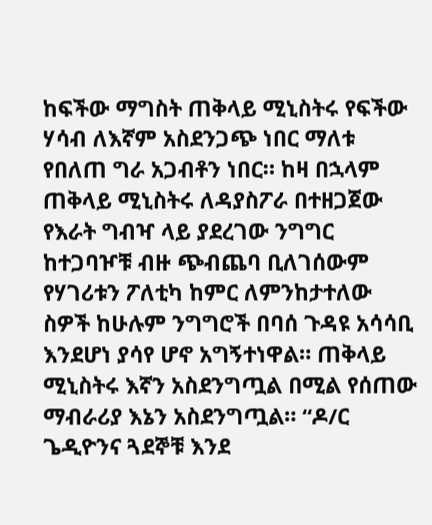ከፍችው ማግስት ጠቅላይ ሚኒስትሩ የፍችው ሃሳብ ለእኛም አስደንጋጭ ነበር ማለቱ የበለጠ ግራ አጋብቶን ነበር። ከዛ በኋላም ጠቅላይ ሚኒስትሩ ለዳያስፖራ በተዘጋጀው የእራት ግብዣ ላይ ያደረገው ንግግር ከተጋባዦቹ ብዙ ጭብጨባ ቢለገሰውም የሃገሪቱን ፖለቲካ ከምር ለምንከታተለው ስዎች ከሁሉም ንግግሮች በባሰ ጉዳዩ አሳሳቢ እንደሆነ ያሳየ ሆኖ አግኝተነዋል። ጠቅላይ ሚኒስትሩ እኛን አስደንግጧል በሚል የሰጠው ማብራሪያ እኔን አስደንግጧል። “ዶ/ር ጌዲዮንና ጓደኞቹ እንደ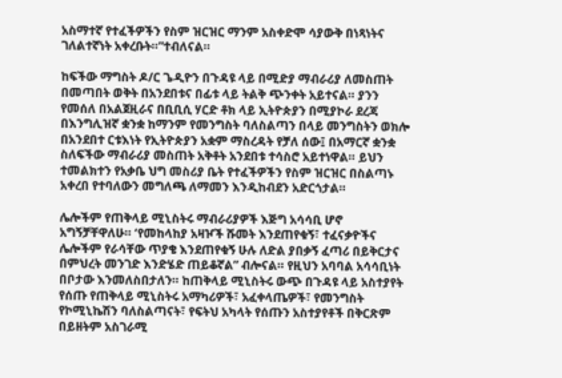አስማተኛ የተፈችዎችን የስም ዝርዝር ማንም አስቀድሞ ሳያውቅ በነጻነትና ገለልተኛነት አቀረቡት።”ተብለናል።

ከፍችው ማግስት ዶ/ር ጌዲዮን በጉዳዩ ላይ በሚድያ ማብራሪያ ለመስጠት በመጣበት ወቅት በአንደበቱና በፊቱ ላይ ትልቅ ጭንቀት አይተናል። ያንን የመሰለ በአልጀዚራና በቢቢሲ ሃርድ ቶክ ላይ ኢትዮጵያን በሚያኮራ ደረጃ በእንግሊዝኛ ቋንቋ ከማንም የመንግስት ባለስልጣን በላይ መንግስትን ወክሎ በአንደበተ ርቱእነት የኢትዮጵያን አቋም ማስረዳት የቻለ ሰው፤ በአማርኛ ቋንቋ ስለፍችው ማብራሪያ መስጠት አቅቶት አንደበቱ ተሳስሮ አይተነዋል። ይህን ተመልክተን የአቃቤ ህግ መስሪያ ቤት የተፈችዎችን የስም ዝርዝር በስልጣኑ አቀረበ የተባለውን መግለጫ ለማመን እንዲከብደን አድርጎታል።

ሌሎችም የጠቅላይ ሚኒስትሩ ማብራሪያዎች እጅግ አሳሳቢ ሆኖ አግኝቻቸዋለሁ። ‘የመከላከያ አዛዦች ሹመት እንደጠየቁኝ፣ ተፈናቃዮችና ሌሎችም የራሳቸው ጥያቄ እንደጠየቁኝ ሁሉ ለድል ያበቃኝ ፈጣሪ በይቅርታና በምህረት መንገድ እንድሄድ ጠይቆኛል” ብሎናል። የዚህን አባባል አሳሳቢነት በቦታው እንመለስበታለን። ከጠቅላይ ሚኒስትሩ ውጭ በጉዳዩ ላይ አስተያየት የሰጡ የጠቅላይ ሚኒስትሩ አማካሪዎች፣ አፈቀላጤዎች፣ የመንግስት የኮሚኒኬሽን ባለስልጣናት፣ የፍትህ አካላት የሰጡን አስተያየቶች በቅርጽም በይዘትም አስገራሚ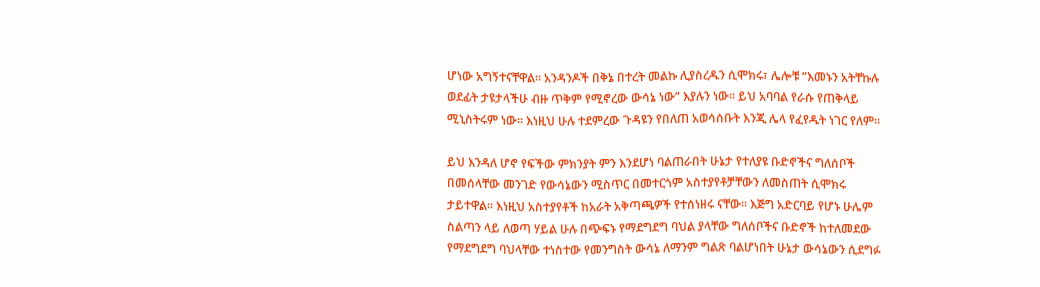ሆነው አግኝተናቸዋል። አንዳንዶች በቅኔ በተረት መልኩ ሊያስረዱን ሲሞክሩ፣ ሌሎቹ “እመኑን አትቸኩሉ ወደፊት ታዩታላችሁ ብዙ ጥቅም የሚኖረው ውሳኔ ነው” እያሉን ነው። ይህ አባባል የራሱ የጠቅላይ ሚኒስትሩም ነው። እነዚህ ሁሉ ተደምረው ጉዳዩን የበለጠ አወሳሰቡት እንጂ ሌላ የፈየዱት ነገር የለም።

ይህ እንዳለ ሆኖ የፍችው ምክንያት ምን እንደሆነ ባልጠራበት ሁኔታ የተለያዩ ቡድኖችና ግለሰቦች በመሰላቸው መንገድ የውሳኔውን ሚስጥር በመተርጎም አስተያየቶቻቸውን ለመስጠት ሲሞክሩ ታይተዋል። እነዚህ አስተያየቶች ከአራት አቅጣጫዎች የተሰነዘሩ ናቸው። እጅግ አድርባይ የሆኑ ሁሌም ስልጣን ላይ ለወጣ ሃይል ሁሉ በጭፍኑ የማደግደግ ባህል ያላቸው ግለሰቦችና ቡድኖች ከተለመደው የማደግደግ ባህላቸው ተነስተው የመንግስት ውሳኔ ለማንም ግልጽ ባልሆነበት ሁኔታ ውሳኔውን ሲደግፉ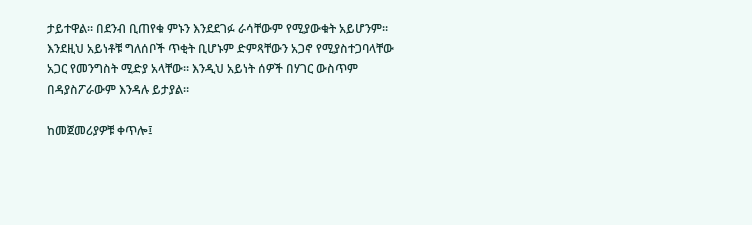ታይተዋል። በደንብ ቢጠየቁ ምኑን እንደደገፉ ራሳቸውም የሚያውቁት አይሆንም። እንደዚህ አይነቶቹ ግለሰቦች ጥቂት ቢሆኑም ድምጻቸውን አጋኖ የሚያስተጋባላቸው አጋር የመንግስት ሚድያ አላቸው። እንዲህ አይነት ሰዎች በሃገር ውስጥም በዳያስፖራውም እንዳሉ ይታያል።

ከመጀመሪያዎቹ ቀጥሎ፤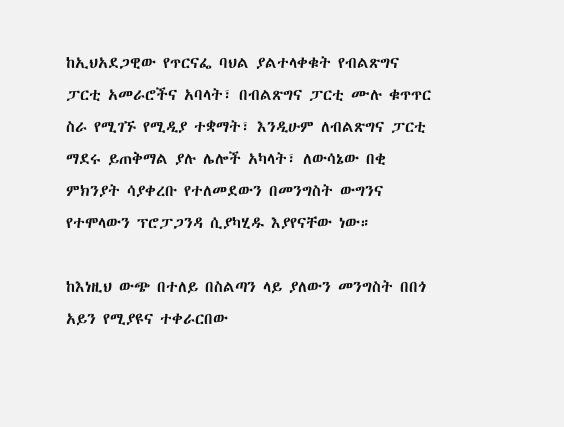ከኢህአደጋዊው የጥርናፌ ባህል ያልተላቀቁት የብልጽግና ፓርቲ አመራሮችና አባላት፣ በብልጽግና ፓርቲ ሙሉ ቁጥጥር ስራ የሚገኙ የሚዲያ ተቋማት፣ እንዲሁም ለብልጽግና ፓርቲ ማደሩ ይጠቅማል ያሉ ሌሎች አካላት፣ ለውሳኔው በቂ ምክንያት ሳያቀረቡ የተለመደውን በመንግስት ውግንና የተሞላውን ፕሮፓጋንዳ ሲያካሂዱ እያየናቸው ነው።

ከእነዚህ ውጭ በተለይ በስልጣን ላይ ያለውን መንግስት በበጎ አይን የሚያዩና ተቀራርበው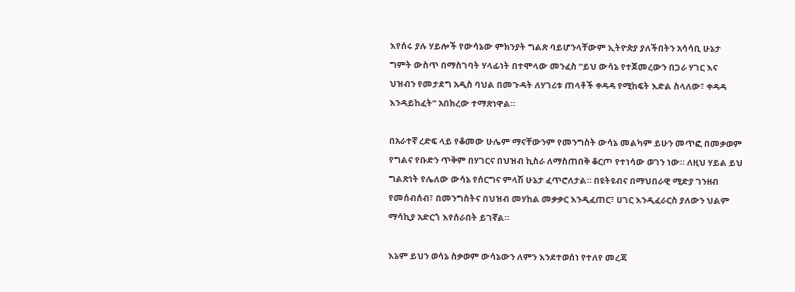እየሰሩ ያሉ ሃይሎች የውሳኔው ምክንያት ግልጽ ባይሆንላቸውም ኢትዮጵያ ያለችበትን አሳሳቢ ሁኔታ ግምት ውስጥ በማስገባት ሃላፊነት በተሞላው መንፈስ “ይህ ውሳኔ የተጀመረውን በጋራ ሃገር እና ህዝብን የመታደግ አዲስ ባህል በመጉዳት ለሃገሪቱ ጠላቶች ቀዳዳ የሚከፍት እድል ስላለው፣ ቀዳዳ እንዳይከፈት” አበክረው ተማጽነዋል።

በአራተኛ ረድፍ ላይ የቆመው ሁሌም ማናቸውንም የመንግስት ውሳኔ መልካም ይሁን መጥፎ በመቃወም የግልና የቡድን ጥቅም በሃገርና በህዝብ ኪስራ ለማስጠበቅ ቆርጦ የተነሳው ወገን ነው። ለዚህ ሃይል ይህ ግልጽነት የሌለው ውሳኔ የሰርግና ምላሽ ሁኔታ ፈጥሮለታል። በዩትዩብና በማህበራዊ ሚድያ ገንዘብ የመሰብሰብ፣ በመንግስትና በህዝብ መሃከል መቃቃር እንዲፈጠር፣ ሀገር እንዲፈራርስ ያለውን ህልም ማሳኪያ አድርጎ እየሰራበት ይገኛል።

እኔም ይህን ወሳኔ ስቃወም ውሳኔውን ለምን እንደተወሰነ የተለየ መረጃ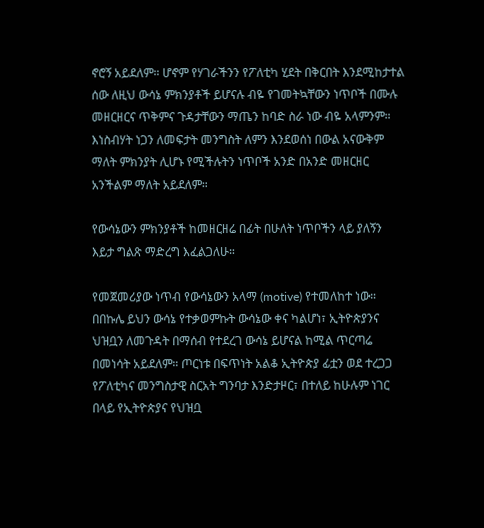ኖሮኝ አይደለም። ሆኖም የሃገራችንን የፖለቲካ ሂደት በቅርበት እንደሚከታተል ሰው ለዚህ ውሳኔ ምክንያቶች ይሆናሉ ብዬ የገመትኳቸውን ነጥቦች በሙሉ መዘርዘርና ጥቅምና ጉዳታቸውን ማጤን ከባድ ስራ ነው ብዬ አላምንም። እነስብሃት ነጋን ለመፍታት መንግስት ለምን እንደወሰነ በውል አናውቅም ማለት ምክንያት ሊሆኑ የሚችሉትን ነጥቦች አንድ በአንድ መዘርዘር አንችልም ማለት አይደለም።

የውሳኔውን ምክንያቶች ከመዘርዘሬ በፊት በሁለት ነጥቦችን ላይ ያለኝን እይታ ግልጽ ማድረግ እፈልጋለሁ።

የመጀመሪያው ነጥብ የውሳኔውን አላማ (motive) የተመለከተ ነው። በበኩሌ ይህን ውሳኔ የተቃወምኩት ውሳኔው ቀና ካልሆነ፣ ኢትዮጵያንና ህዝቧን ለመጉዳት በማሰብ የተደረገ ውሳኔ ይሆናል ከሚል ጥርጣሬ በመነሳት አይደለም። ጦርነቱ በፍጥነት አልቆ ኢትዮጵያ ፊቷን ወደ ተረጋጋ የፖለቲካና መንግስታዊ ስርአት ግንባታ እንድታዞር፣ በተለይ ከሁሉም ነገር በላይ የኢትዮጵያና የህዝቧ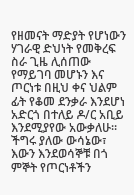የዘመናት ማድያት የሆነውን ሃገራዊ ድህነት የመቅረፍ ስራ ጊዜ ሊሰጠው የማይገባ መሆኑን እና ጦርነቱ በዚህ ቀና ህልም ፊት የቆመ ደንቃራ እንደሆነ አድርጎ በተለይ ዶ/ር አቢይ እንደሚያየው አውቃለሁ። ችግሩ ያለው ውሳኔው፣ እውን እንደወሳኞቹ በጎ ምኞት የጦርነቶችን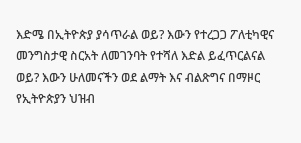እድሜ በኢትዮጵያ ያሳጥራል ወይ? እውን የተረጋጋ ፖለቲካዊና መንግስታዊ ስርአት ለመገንባት የተሻለ እድል ይፈጥርልናል ወይ? እውን ሁለመናችን ወደ ልማት እና ብልጽግና በማዞር የኢትዮጵያን ህዝብ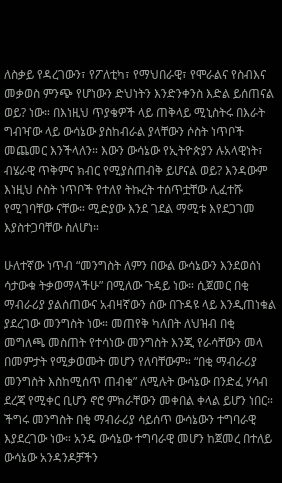ለስቃይ የዳረገውን፣ የፖለቲካ፣ የማህበራዊ፣ የሞራልና የስብእና መቃወስ ምንጭ የሆነውን ድህነትን እንድንቀንስ እድል ይሰጠናል ወይ? ነው። በእነዚህ ጥያቄዎች ላይ ጠቅላይ ሚኒስትሩ በእራት ግብዣው ላይ ውሳኔው ያስከብራል ያላቸውን ሶስት ነጥቦች መጨመር እንችላለን። እውን ውሳኔው የኢትዮጵያን ሉአላዊነት፣ ብሄራዊ ጥቅምና ክብር የሚያስጠብቅ ይሆናል ወይ? እንዳውም እነዚህ ሶስት ነጥቦች የተለየ ትኩረት ተሰጥቷቸው ሊፈተሹ የሚገባቸው ናቸው። ሚድያው እንደ ገደል ማሚቱ እየደጋገመ እያስተጋባቸው ስለሆነ።

ሁለተኛው ነጥብ “መንግስት ለምን በውል ውሳኔውን እንደወሰነ ሳታውቁ ትቃወማላችሁ” በሚለው ጉዳይ ነው። ሲጀመር በቂ ማብራሪያ ያልሰጠውና አብዛኛውን ሰው በጉዳዩ ላይ እንዲጠነቁል ያደረገው መንግስት ነው። መጠየቅ ካለበት ለህዝብ በቂ መግለጫ መስጠት የተሳነው መንግስት እንጂ የራሳቸውን መላ በመምታት የሚቃወሙት መሆን የለባቸውም። “በቂ ማብራሪያ መንግስት እስከሚሰጥ ጠብቁ” ለሚሉት ውሳኔው በንድፈ ሃሳብ ደረጃ የሚቀር ቢሆን ኖሮ ምክራቸውን መቀበል ቀላል ይሆን ነበር። ችግሩ መንግስት በቂ ማብራሪያ ሳይሰጥ ውሳኔውን ተግባራዊ እያደረገው ነው። አንዴ ውሳኔው ተግባራዊ መሆን ከጀመረ በተለይ ውሳኔው አንዳንዶቻችን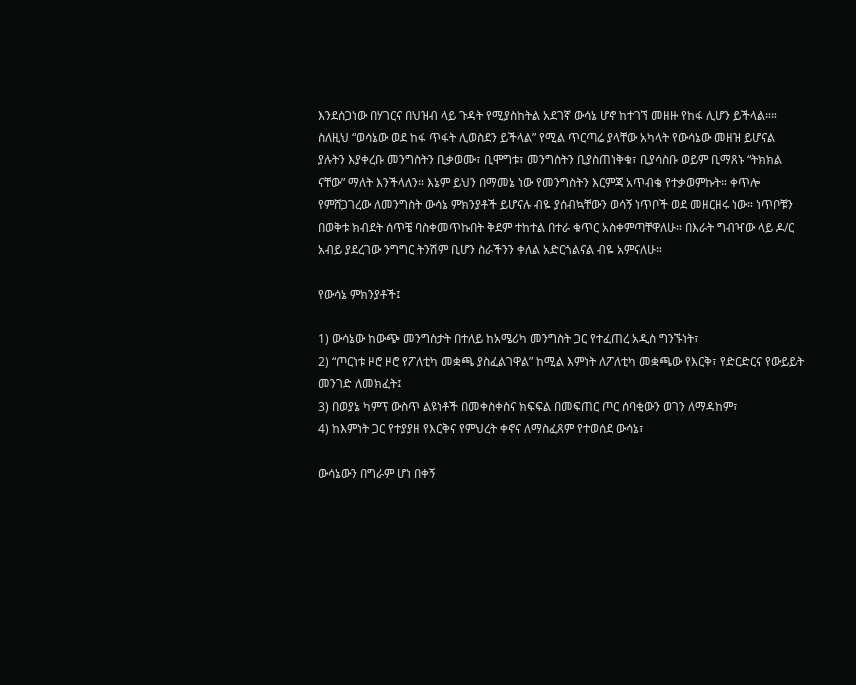እንደሰጋነው በሃገርና በህዝብ ላይ ጉዳት የሚያስከትል አደገኛ ውሳኔ ሆኖ ከተገኘ መዘዙ የከፋ ሊሆን ይችላል።። ስለዚህ “ወሳኔው ወደ ከፋ ጥፋት ሊወስደን ይችላል” የሚል ጥርጣሬ ያላቸው አካላት የውሳኔው መዘዝ ይሆናል ያሉትን እያቀረቡ መንግስትን ቢቃወሙ፣ ቢሞግቱ፣ መንግስትን ቢያስጠነቅቁ፣ ቢያሳስቡ ወይም ቢማጸኑ “ትክክል ናቸው” ማለት እንችላለን። እኔም ይህን በማመኔ ነው የመንግስትን እርምጃ አጥብቄ የተቃወምኩት። ቀጥሎ የምሸጋገረው ለመንግስት ውሳኔ ምክንያቶች ይሆናሉ ብዬ ያሰብኳቸውን ወሳኝ ነጥቦች ወደ መዘርዘሩ ነው። ነጥቦቹን በወቅቱ ክብደት ሰጥቼ ባስቀመጥኩበት ቅደም ተከተል በተራ ቁጥር አስቀምጣቸዋለሁ። በእራት ግብዣው ላይ ዶ/ር አብይ ያደረገው ንግግር ትንሽም ቢሆን ስራችንን ቀለል አድርጎልናል ብዬ አምናለሁ።

የውሳኔ ምክንያቶች፤

1) ውሳኔው ከውጭ መንግስታት በተለይ ከአሜሪካ መንግስት ጋር የተፈጠረ አዲስ ግንኙነት፣
2) “ጦርነቱ ዞሮ ዞሮ የፖለቲካ መቋጫ ያስፈልገዋል” ከሚል እምነት ለፖለቲካ መቋጫው የእርቅ፣ የድርድርና የውይይት መንገድ ለመክፈት፤
3) በወያኔ ካምፕ ውስጥ ልዩነቶች በመቀስቀስና ክፍፍል በመፍጠር ጦር ሰባቂውን ወገን ለማዳከም፣
4) ከእምነት ጋር የተያያዘ የእርቅና የምህረት ቀኖና ለማስፈጸም የተወሰደ ውሳኔ፣

ውሳኔውን በግራም ሆነ በቀኝ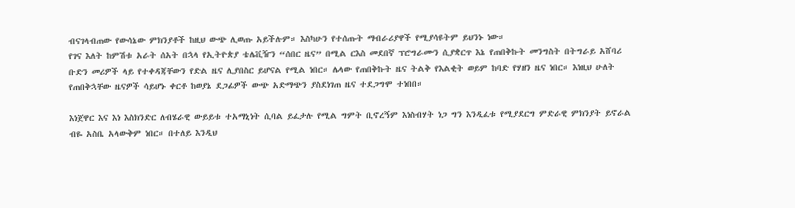ብናገላብጠው የውሳኔው ምክንያቶች ከዚህ ውጭ ሊወጡ አይችሉም። እስካሁን የተሰጡት ማብራሪያዋች የሚያሳዩትም ይህንኑ ነው።
የገና እለት ከምሽቱ አራት ሰአት በኋላ የኢትዮጵያ ቴሌቪዥን “ሰበር ዜና” በሚል ርእስ መደበኛ ፕሮግራሙን ሲያቋርጥ እኔ የጠበቅኩት መንግስት በትግራይ አሸባሪ ቡድን መሪዎች ላይ የተቀዳጃቸውን የድል ዜና ሊያበስር ይሆናል የሚል ነበር። ሌላው የጠበቅኩት ዜና ትልቅ የእልቂት ወይም ከባድ የሃዘን ዜና ነበር። እነዚህ ሁለት የጠበቅኋቸው ዜናዎች ሳይሆኑ ቀርቶ ከወያኔ ደጋፊዎች ውጭ አድማጭን ያስደነገጠ ዜና ተደጋግሞ ተነበበ።

እነጀዋር እና እነ እስክንድር ለብሄራዊ ውይይቱ ተአማኒነት ሲባል ይፈታሉ የሚል ግምት ቢኖረኝም እነስብሃት ነጋ ግን እንዲፈቱ የሚያደርግ ምድራዊ ምክንያት ይኖራል ብዬ አስቤ አላውቅም ነበር። በተለይ እንዲህ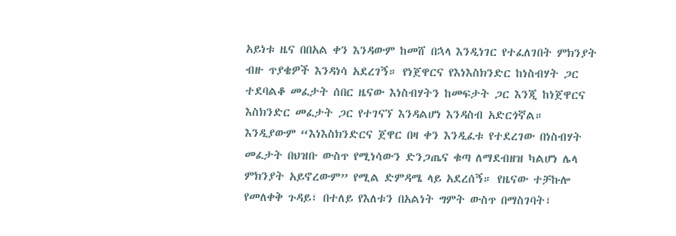አይነቱ ዜና በበአል ቀን እንዳውም ከመሸ በኋላ እንዲነገር የተፈለገበት ምክንያት ብዙ ጥያቄዎች እንዳነሳ አደረገኝ። የነጀዋርና የእነእስክንድር ከነስብሃት ጋር ተደባልቆ መፈታት ሰበር ዜናው እነስብሃትን ከመፍታት ጋር እንጂ ከነጀዋርና እስክንድር መፈታት ጋር የተገናኘ እንዳልሆነ እንዳስብ አድርጎኛል። እንዲያውም “እነእስክንድርና ጀዋር በዛ ቀን እንዲፈቱ የተደረገው በነስብሃት መፈታት በህዝቡ ውስጥ የሚነሳውን ድንጋጤና ቁጣ ለማደብዘዝ ካልሆነ ሌላ ምክንያት አይኖረውም” የሚል ድምዳሜ ላይ አደረሰኝ። የዜናው ተቻኩሎ የመለቀቅ ጉዳይ፣ በተለይ የእለቱን በአልነት ግምት ውስጥ በማስገባት፣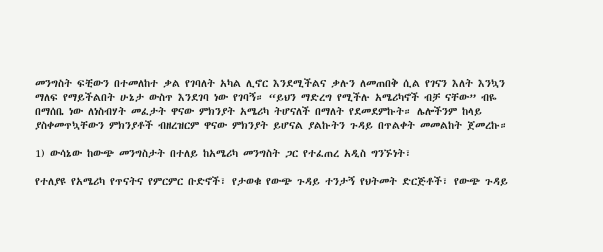መንግስት ፍቺውን በተመለከተ ቃል የገባለት አካል ሊኖር እንደሚችልና ቃሉን ለመጠበቅ ሲል የገናን እለት እንኳን ማለፍ የማይችልበት ሁኔታ ውስጥ እንደገባ ነው የገባኝ። “ይህን ማድረግ የሚችሉ አሜሪካኖች ብቻ ናቸው” ብዬ በማሰቤ ነው ለነስብሃት መፈታት ዋናው ምክንያት አሜሪካ ትሆናለች በማለት የደመደምኩት። ሌሎችንም ከላይ ያስቀመጥኳቸውን ምክንያቶች ብዘረዝርም ዋናው ምክንያት ይሆናል ያልኩትን ጉዳይ በጥልቀት መመልከት ጀመረኩ።

1) ውሳኔው ከውጭ መንግስታት በተለይ ከአሜሪካ መንግስት ጋር የተፈጠረ አዲስ ግንኙነት፣

የተለያዩ የአሜሪካ የጥናትና የምርምር ቡድኖች፣ የታወቁ የውጭ ጉዳይ ተንታኝ የህትመት ድርጅቶች፣ የውጭ ጉዳይ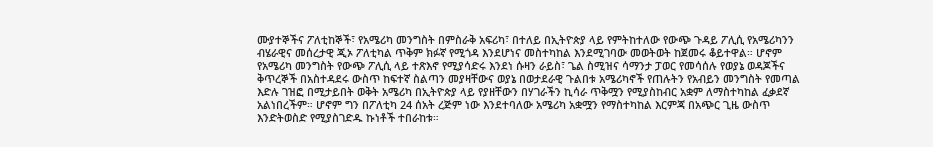ሙያተኞችና ፖለቲከኞች፣ የአሜሪካ መንግስት በምስራቅ አፍሪካ፣ በተለይ በኢትዮጵያ ላይ የምትከተለው የውጭ ጉዳይ ፖሊሲ የአሜሪካንን ብሄራዊና መሰረታዊ ጂኦ ፖለቲካል ጥቅም ክፉኛ የሚጎዳ እንደሆነና መስተካከል እንደሚገባው መወትወት ከጀመሩ ቆይተዋል። ሆኖም የአሜሪካ መንግስት የውጭ ፖሊሲ ላይ ተጽእኖ የሚያሳድሩ እንደነ ሱዛን ራይስ፣ ጌል ስሚዝና ሳማንታ ፓወር የመሳሰሉ የወያኔ ወዳጆችና ቅጥረኞች በአስተዳደሩ ውስጥ ከፍተኛ ስልጣን መያዛቸውና ወያኔ በወታደራዊ ጉልበቱ አሜሪካኖች የጠሉትን የአብይን መንግስት የመጣል እድሉ ገዝፎ በሚታይበት ወቅት አሜሪካ በኢትዮጵያ ላይ የያዘቸውን በሃገራችን ኪሳራ ጥቅሟን የሚያስከብር አቋም ለማስተካከል ፈቃደኛ አልነበረችም። ሆኖም ግን በፖለቲካ 24 ሰአት ረጅም ነው እንደተባለው አሜሪካ አቋሟን የማስተካከል እርምጃ በአጭር ጊዜ ውስጥ እንድትወስድ የሚያስገድዱ ኩነቶች ተበራከቱ።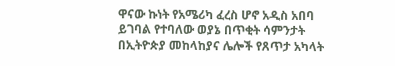ዋናው ኩነት የአሜሪካ ፈረስ ሆኖ አዲስ አበባ ይገባል የተባለው ወያኔ በጥቂት ሳምንታት በኢትዮጵያ መከላከያና ሌሎች የጸጥታ አካላት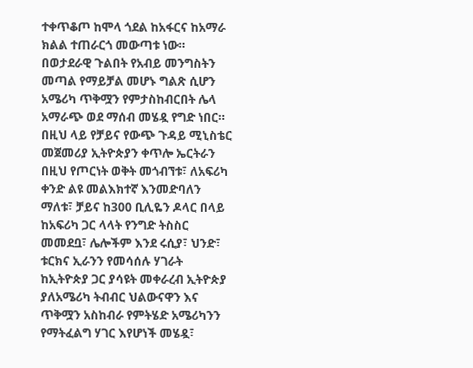ተቀጥቆጦ ከሞላ ጎደል ከአፋርና ከአማራ ክልል ተጠራርጎ መውጣቱ ነው። በወታደራዊ ጉልበት የአብይ መንግስትን መጣል የማይቻል መሆኑ ግልጽ ሲሆን አሜሪካ ጥቅሟን የምታስከብርበት ሌላ አማራጭ ወደ ማሰብ መሄዷ የግድ ነበር። በዚህ ላይ የቻይና የውጭ ጉዳይ ሚኒስቴር መጀመሪያ ኢትዮጵያን ቀጥሎ ኤርትራን በዚህ የጦርነት ወቅት መጎብኘቱ፣ ለአፍሪካ ቀንድ ልዩ መልእክተኛ እንመድባለን ማለቱ፣ ቻይና ከ300 ቢሊዬን ዶላር በላይ ከአፍሪካ ጋር ላላት የንግድ ትስስር መመደቧ፣ ሌሎችም እንደ ሩሲያ፣ ህንድ፣ ቱርክና ኢራንን የመሳሰሉ ሃገራት ከኢትዮጵያ ጋር ያሳዩት መቀራረብ ኢትዮጵያ ያለአሜሪካ ትብብር ህልውናዋን እና ጥቅሟን አስከብራ የምትሄድ አሜሪካንን የማትፈልግ ሃገር እየሆነች መሄዷ፣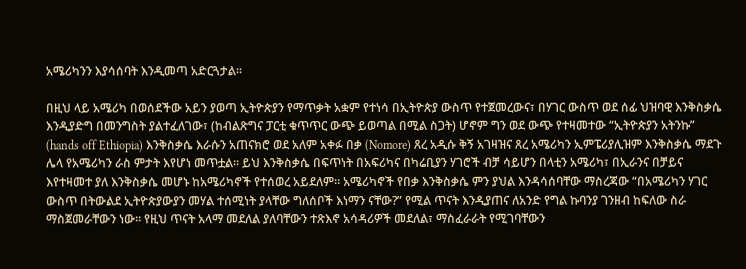አሜሪካንን እያሳሰባት እንዲመጣ አድርጓታል።

በዚህ ላይ አሜሪካ በወሰደችው አይን ያወጣ ኢትዮጵያን የማጥቃት አቋም የተነሳ በኢትዮጵያ ውስጥ የተጀመረውና፣ በሃገር ውስጥ ወደ ሰፊ ህዝባዊ እንቅስቃሴ እንዲያድግ በመንግስት ያልተፈለገው፣ (ከብልጽግና ፓርቲ ቁጥጥር ውጭ ይወጣል በሚል ስጋት) ሆኖም ግን ወደ ውጭ የተዛመተው “ኢትዮጵያን አትንኩ” (hands off Ethiopia) እንቅስቃሴ እራሱን አጠናክሮ ወደ አለም አቀፉ በቃ (Nomore) ጸረ አዲሱ ቅኝ አገዛዝና ጸረ አሜሪካን ኢምፔሪያሊዝም እንቅስቃሴ ማደጉ ሌላ የአሜሪካን ራስ ምታት እየሆነ መጥቷል። ይህ እንቅስቃሴ በፍጥነት በአፍሪካና በካሬቢያን ሃገሮች ብቻ ሳይሆን በላቲን አሜሪካ፣ በኢራንና በቻይና እየተዛመተ ያለ እንቅስቃሴ መሆኑ ከአሜሪካኖች የተሰወረ አይደለም። አሜሪካኖች የበቃ እንቅስቃሴ ምን ያህል እንዳሳሰባቸው ማስረጃው “በአሜሪካን ሃገር ውስጥ በትውልደ ኢትዮጵያውያን መሃል ተሰሚነት ያላቸው ግለሰቦች እነማን ናቸው?” የሚል ጥናት እንዲያጠና ለአንድ የግል ኩባንያ ገንዘብ ከፍለው ስራ ማስጀመራቸውን ነው። የዚህ ጥናት አላማ መደለል ያለባቸውን ተጽእኖ አሳዳሪዎች መደለል፣ ማስፈራራት የሚገባቸውን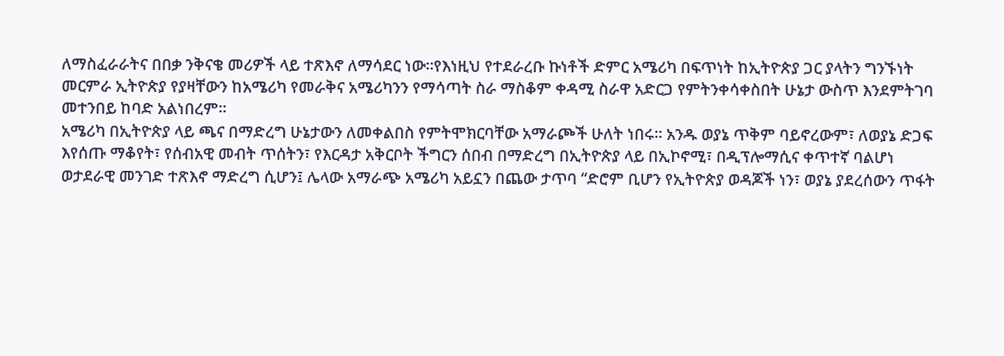ለማስፈራራትና በበቃ ንቅናቄ መሪዎች ላይ ተጽእኖ ለማሳደር ነው።የእነዚህ የተደራረቡ ኩነቶች ድምር አሜሪካ በፍጥነት ከኢትዮጵያ ጋር ያላትን ግንኙነት መርምራ ኢትዮጵያ የያዛቸውን ከአሜሪካ የመራቅና አሜሪካንን የማሳጣት ስራ ማስቆም ቀዳሚ ስራዋ አድርጋ የምትንቀሳቀስበት ሁኔታ ውስጥ እንደምትገባ መተንበይ ከባድ አልነበረም።
አሜሪካ በኢትዮጵያ ላይ ጫና በማድረግ ሁኔታውን ለመቀልበስ የምትሞክርባቸው አማራጮች ሁለት ነበሩ። አንዱ ወያኔ ጥቅም ባይኖረውም፣ ለወያኔ ድጋፍ እየሰጡ ማቆየት፣ የሰብአዊ መብት ጥሰትን፣ የእርዳታ አቅርቦት ችግርን ሰበብ በማድረግ በኢትዮጵያ ላይ በኢኮኖሚ፣ በዲፕሎማሲና ቀጥተኛ ባልሆነ ወታደራዊ መንገድ ተጽእኖ ማድረግ ሲሆን፤ ሌላው አማራጭ አሜሪካ አይኗን በጨው ታጥባ “ድሮም ቢሆን የኢትዮጵያ ወዳጆች ነን፣ ወያኔ ያደረሰውን ጥፋት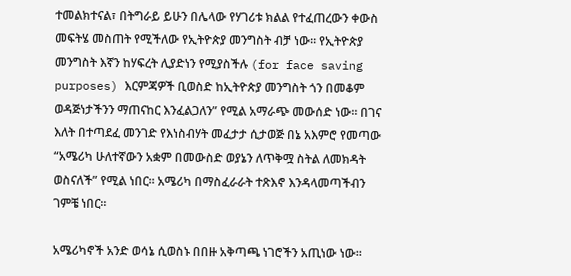ተመልክተናል፣ በትግራይ ይሁን በሌላው የሃገሪቱ ክልል የተፈጠረውን ቀውስ መፍትሄ መስጠት የሚችለው የኢትዮጵያ መንግስት ብቻ ነው። የኢትዮጵያ መንግስት እኛን ከሃፍረት ሊያድነን የሚያስችሉ (for face saving purposes) እርምጃዎች ቢወስድ ከኢትዮጵያ መንግስት ጎን በመቆም ወዳጅነታችንን ማጠናከር እንፈልጋለን” የሚል አማራጭ መውሰድ ነው። በገና እለት በተጣደፈ መንገድ የእነስብሃት መፈታታ ሲታወጅ በኔ አእምሮ የመጣው “አሜሪካ ሁለተኛውን አቋም በመውስድ ወያኔን ለጥቅሟ ስትል ለመክዳት ወስናለች” የሚል ነበር። አሜሪካ በማስፈራራት ተጽእኖ እንዳላመጣችብን ገምቼ ነበር።

አሜሪካኖች አንድ ወሳኔ ሲወስኑ በበዙ አቅጣጫ ነገሮችን አጢነው ነው።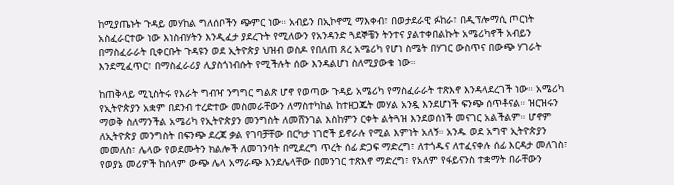ከሚያጤኑት ጉዳይ መሃከል ግለሰቦችን ጭምር ነው። አብይን በኢኮኖሚ ማእቀብ፣ በወታደራዊ ፉከራ፣ በዲፕሎማሲ ጦርነት አስፈራርተው ነው እነስብሃትን እንዲፈታ ያደረጉት የሚለውን የአንዳንድ ጓደኞቼን ትንተና ያልተቀበልኩት አሜሪካኖች አብይን በማስፈራራት ቢቀርቡት ጉዳዩን ወደ ኢትዮጵያ ህዝብ ወስዶ የበለጠ ጸረ አሜሪካ የሆነ ስሜት በሃገር ውስጥና በውጭ ሃገራት እንደሚፈጥር፣ በማስፈራሪያ ሊያስጎነብሱት የሚችሉት ሰው እንዳልሆነ ስለሚያውቁ ነው።

ከጠቅላይ ሚኒስትሩ የእራት ግብዣ ንግግር ግልጽ ሆኖ የወጣው ጉዳይ አሜሪካ የማስፈራራት ተጽእኖ እንዳላደረገች ነው። አሜሪካ የኢትዮጵያን አቋም በደንብ ተረድተው መስመራቸውን ለማስተካከል ከተዘጋጁት መሃል አንዷ እንደሆነች ፍንጭ ሰጥቶናል። ዝርዝሩን ማወቅ ስለማንችል አሜሪካ የኢትዮጵያን መንግስት ለመሸንገል እስከምን ርቀት ልትጓዝ እንደወሰነች መናገር አልችልም። ሆኖም ለኢትዮጵያ መንግስት በፍንጭ ደረጃ ቃል የገባቻቸው በርካታ ነገሮች ይኖራሉ የሚል እምነት አለኝ። አንዱ ወደ አግዋ ኢትዮጵያን መመለስ፣ ሌላው የወደሙትን ክልሎች ለመገንባት በሚደረግ ጥረት ሰፊ ድጋፍ ማድረግ፣ ለተጎዱና ለተፈናቀሉ ሰፊ እርዳታ መለገስ፣ የወያኔ መሪዎች ከሰላም ውጭ ሌላ አማራጭ እንደሌላቸው በመንገር ተጽእኖ ማድረግ፣ የአለም የፋይናንስ ተቋማት በራቸውን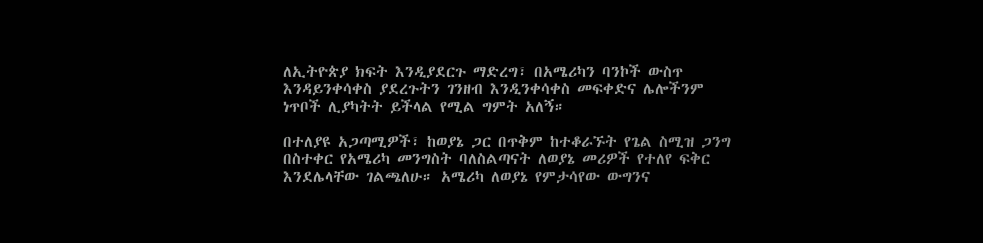ለኢትዮጵያ ክፍት እንዲያደርጉ ማድረግ፣ በአሜሪካን ባንኮች ውስጥ እንዳይንቀሳቀስ ያደረጉትን ገንዘብ እንዲንቀሳቀስ መፍቀድና ሌሎችንም ነጥቦች ሊያካትት ይችላል የሚል ግምት አለኝ።

በተለያዩ አጋጣሚዎች፣ ከወያኔ ጋር በጥቅም ከተቆራኙት የጌል ስሚዝ ጋንግ በስተቀር የአሜሪካ መንግስት ባለስልጣናት ለወያኔ መሪዎች የተለየ ፍቅር እንደሌላቸው ገልጫለሁ። አሜሪካ ለወያኔ የምታሳየው ውግንና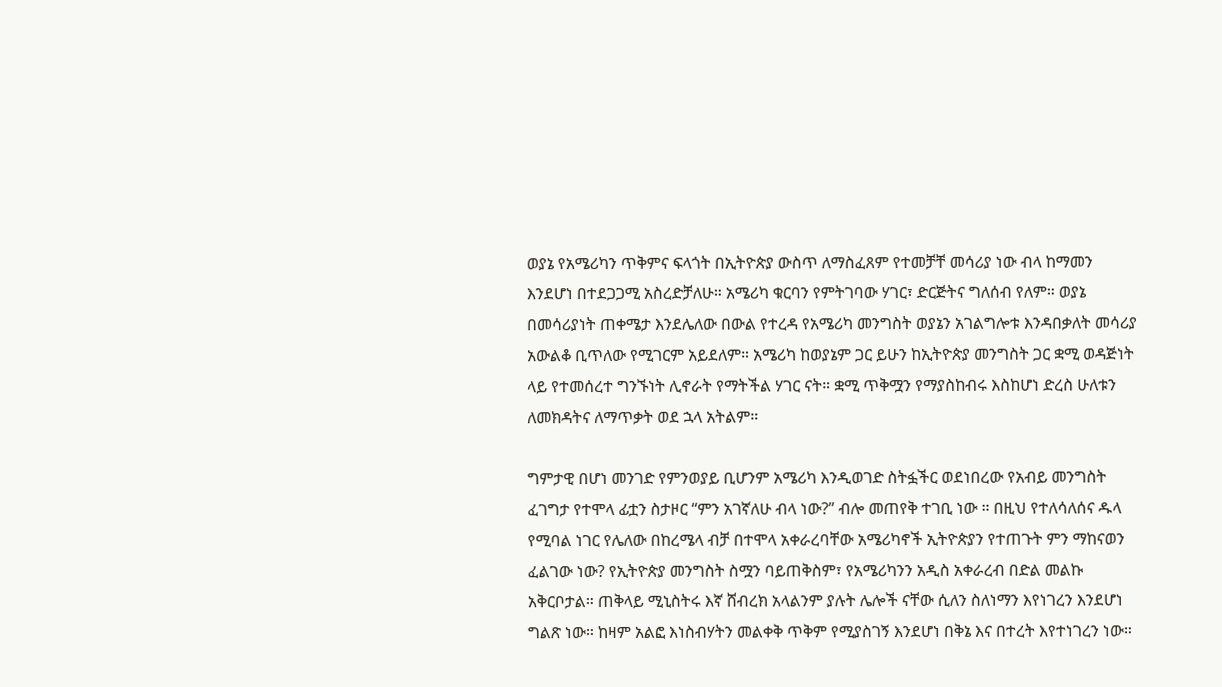ወያኔ የአሜሪካን ጥቅምና ፍላጎት በኢትዮጵያ ውስጥ ለማስፈጸም የተመቻቸ መሳሪያ ነው ብላ ከማመን እንደሆነ በተደጋጋሚ አስረድቻለሁ። አሜሪካ ቁርባን የምትገባው ሃገር፣ ድርጅትና ግለሰብ የለም። ወያኔ በመሳሪያነት ጠቀሜታ እንደሌለው በውል የተረዳ የአሜሪካ መንግስት ወያኔን አገልግሎቱ እንዳበቃለት መሳሪያ አውልቆ ቢጥለው የሚገርም አይደለም። አሜሪካ ከወያኔም ጋር ይሁን ከኢትዮጵያ መንግስት ጋር ቋሚ ወዳጅነት ላይ የተመሰረተ ግንኙነት ሊኖራት የማትችል ሃገር ናት። ቋሚ ጥቅሟን የማያስከብሩ እስከሆነ ድረስ ሁለቱን ለመክዳትና ለማጥቃት ወደ ኋላ አትልም።

ግምታዊ በሆነ መንገድ የምንወያይ ቢሆንም አሜሪካ እንዲወገድ ስትፏችር ወደነበረው የአብይ መንግስት ፈገግታ የተሞላ ፊቷን ስታዞር “ምን አገኛለሁ ብላ ነው?” ብሎ መጠየቅ ተገቢ ነው ። በዚህ የተለሳለሰና ዱላ የሚባል ነገር የሌለው በከረሜላ ብቻ በተሞላ አቀራረባቸው አሜሪካኖች ኢትዮጵያን የተጠጉት ምን ማከናወን ፈልገው ነው? የኢትዮጵያ መንግስት ስሟን ባይጠቅስም፣ የአሜሪካንን አዲስ አቀራረብ በድል መልኩ አቅርቦታል። ጠቅላይ ሚኒስትሩ እኛ ሸብረክ አላልንም ያሉት ሌሎች ናቸው ሲለን ስለነማን እየነገረን እንደሆነ ግልጽ ነው። ከዛም አልፎ እነስብሃትን መልቀቅ ጥቅም የሚያስገኝ እንደሆነ በቅኔ እና በተረት እየተነገረን ነው።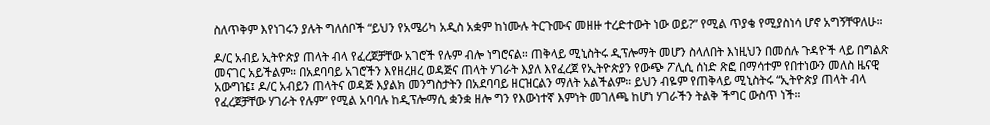ስለጥቅም እየነገሩን ያሉት ግለሰቦች “ይህን የአሜሪካ አዲስ አቋም ከነሙሉ ትርጉሙና መዘዙ ተረድተውት ነው ወይ?” የሚል ጥያቄ የሚያስነሳ ሆኖ አግኝቸዋለሁ።

ዶ/ር አብይ ኢትዮጵያ ጠላት ብላ የፈረጀቻቸው አገሮች የሉም ብሎ ነግሮናል። ጠቅላይ ሚኒስትሩ ዲፕሎማት መሆን ስላለበት እነዚህን በመሰሉ ጉዳዮች ላይ በግልጽ መናገር አይችልም። በአደባባይ አገሮችን እየዘረዘረ ወዳጅና ጠላት ሃገራት እያለ እየፈረጀ የኢትዮጵያን የውጭ ፖሊሲ ሰነድ ጽፎ በማሳተም የበተነውን መለስ ዜናዊ አውግዤ፤ ዶ/ር አብይን ጠላትና ወዳጅ እያልክ መንግስታትን በአደባባይ ዘርዝርልን ማለት አልችልም። ይህን ብዬም የጠቅላይ ሚኒስትሩ “ኢትዮጵያ ጠላት ብላ የፈረጀቻቸው ሃገራት የሉም” የሚል አባባሉ ከዲፕሎማሲ ቋንቋ ዘሎ ግን የእውነተኛ እምነት መገለጫ ከሆነ ሃገራችን ትልቅ ችግር ውስጥ ነች።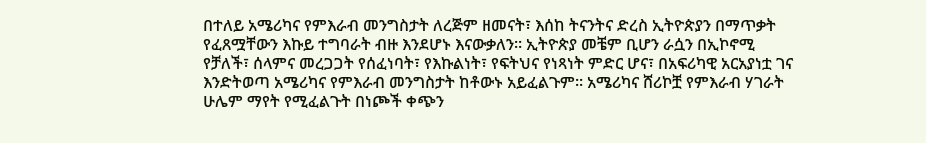በተለይ አሜሪካና የምእራብ መንግስታት ለረጅም ዘመናት፣ እሰከ ትናንትና ድረስ ኢትዮጵያን በማጥቃት የፈጸሟቸውን እኩይ ተግባራት ብዙ እንደሆኑ እናውቃለን። ኢትዮጵያ መቼም ቢሆን ራሷን በኢኮኖሚ የቻለች፣ ሰላምና መረጋጋት የሰፈነባት፣ የእኩልነት፣ የፍትህና የነጻነት ምድር ሆና፣ በአፍሪካዊ አርአያነቷ ገና እንድትወጣ አሜሪካና የምእራብ መንግስታት ከቶውኑ አይፈልጉም። አሜሪካና ሸሪኮቿ የምእራብ ሃገራት ሁሌም ማየት የሚፈልጉት በነጮች ቀጭን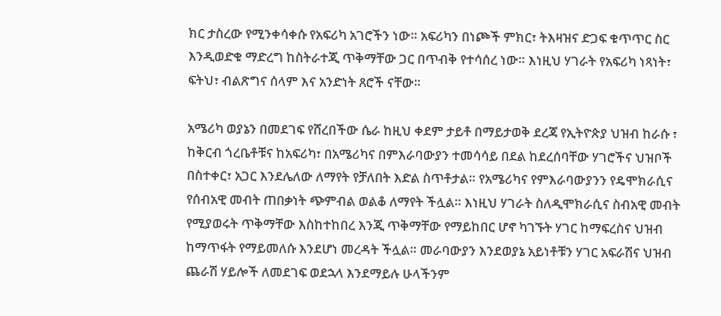ክር ታስረው የሚንቀሳቀሱ የአፍሪካ አገሮችን ነው። አፍሪካን በነጮች ምክር፣ ትእዛዝና ድጋፍ ቁጥጥር ስር እንዲወድቁ ማድረግ ከስትራተጂ ጥቅማቸው ጋር በጥብቅ የተሳሰረ ነው። እነዚህ ሃገራት የአፍሪካ ነጻነት፣ ፍትህ፣ ብልጽግና ሰላም እና አንድነት ጸሮች ናቸው።

አሜሪካ ወያኔን በመደገፍ የሸረበችው ሴራ ከዚህ ቀደም ታይቶ በማይታወቅ ደረጃ የኢትዮጵያ ህዝብ ከራሱ ፣ ከቅርብ ጎረቤቶቹና ከአፍሪካ፣ በአሜሪካና በምእራባውያን ተመሳሳይ በደል ከደረሰባቸው ሃገሮችና ህዝቦች በስተቀር፣ አጋር እንደሌለው ለማየት የቻለበት እድል ስጥቶታል። የአሜሪካና የምእራባውያንን የዴሞክራሲና የሰብአዊ መብት ጠበቃነት ጭምብል ወልቆ ለማየት ችሏል። እነዚህ ሃገራት ስለዲሞክራሲና ስብአዊ መብት የሚያወሩት ጥቅማቸው እስከተከበረ እንጂ ጥቅማቸው የማይከበር ሆኖ ካገኙት ሃገር ከማፍረስና ህዝብ ከማጥፋት የማይመለሱ እንደሆነ መረዳት ችሏል። መራባውያን እንደወያኔ አይነቶቹን ሃገር አፍራሽና ህዝብ ጨራሽ ሃይሎች ለመደገፍ ወደኋላ እንደማይሉ ሁላችንም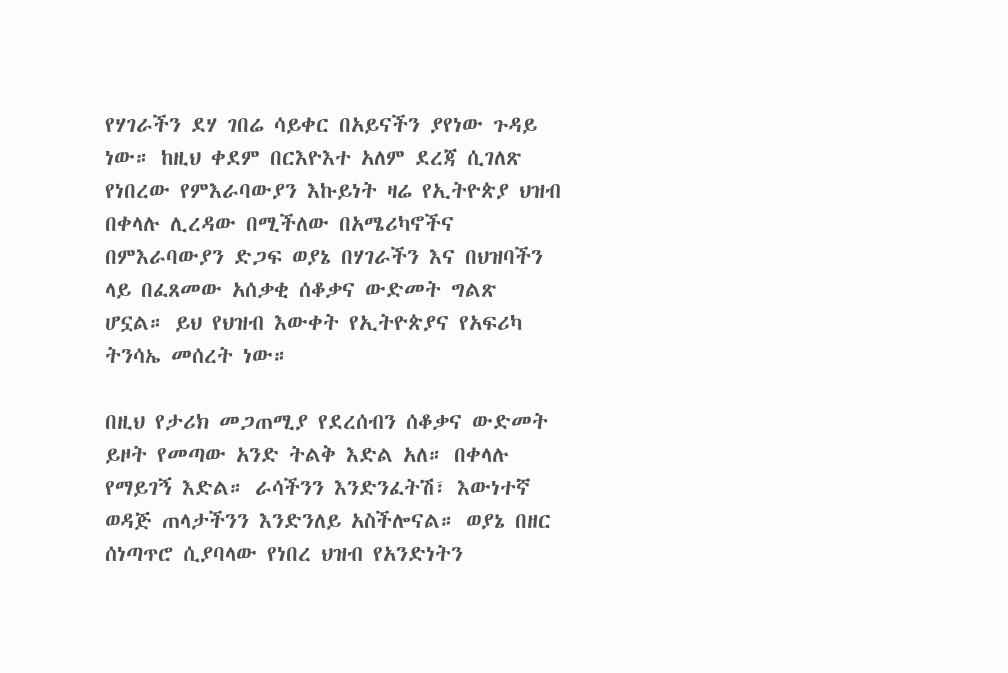የሃገራችን ደሃ ገበሬ ሳይቀር በአይናችን ያየነው ጉዳይ ነው። ከዚህ ቀደም በርእዮእተ አለም ደረጃ ሲገለጽ የነበረው የምእራባውያን እኩይነት ዛሬ የኢትዮጵያ ህዝብ በቀላሉ ሊረዳው በሚችለው በአሜሪካኖችና በምእራባውያን ድጋፍ ወያኔ በሃገራችን እና በህዝባችን ላይ በፈጸመው አሰቃቂ ሰቆቃና ውድመት ግልጽ ሆኗል። ይህ የህዝብ እውቀት የኢትዮጵያና የአፍሪካ ትንሳኤ መሰረት ነው።

በዚህ የታሪክ መጋጠሚያ የደረሰብን ሰቆቃና ውድመት ይዞት የመጣው አንድ ትልቅ እድል አለ። በቀላሉ የማይገኝ እድል። ራሳችንን እንድንፈትሽ፣ እውነተኛ ወዳጅ ጠላታችንን እንድንለይ አስችሎናል። ወያኔ በዘር ሰነጣጥሮ ሲያባላው የነበረ ህዝብ የአንድነትን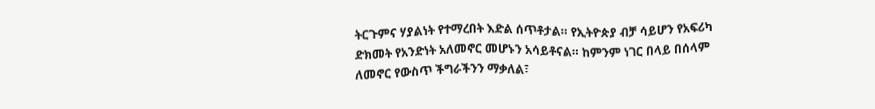ትርጉምና ሃያልነት የተማረበት እድል ሰጥቶታል። የኢትዮጵያ ብቻ ሳይሆን የአፍሪካ ድክመት የአንድነት አለመኖር መሆኑን አሳይቶናል። ከምንም ነገር በላይ በሰላም ለመኖር የውስጥ ችግራችንን ማቃለል፣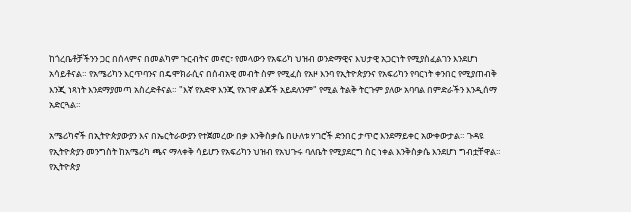ከጎረቤቶቻችንን ጋር በሰላምና በመልካም ጉርብትና መኖር፣ የመላውን የአፍሪካ ህዝብ ወንድማዊና እህታዊ አጋርነት የሚያስፈልገን እንደሆነ አሳይቶናል። የአሜሪካን እርጥባንና በዴሞክራሲና በሰብአዊ መብት ስም የሚፈስ የአዞ እንባ የኢትዮጵያንና የአፍሪካን የባርነት ቀንበር የሚያጠብቅ እንጂ ነጻነት እንደማያመጣ አስረድቶናል። "እኛ የአድዋ እንጂ የአገዋ ልጆች አይደለንም" የሚል ትልቅ ትርጉም ያለው አባባል በምድራችን እንዲሰማ አድርጓል።

አሜሪካኖች በኢትዮጵያውያን እና በኤርትራውያን የተጀመረው በቃ እንቅስቃሴ በሁለቱ ሃገሮች ድንበር ታጥሮ እንደማይቀር አውቀውታል። ጉዳዩ የኢትዮጵያን መንግስት ከአሜሪካ ጫና ማላቀቅ ሳይሆን የአፍሪካን ህዝብ የአህጉሩ ባለቤት የሚያደርግ ስር ነቀል እንቅስቃሴ እንደሆነ ግብቷቸዋል። የኢትዮጵያ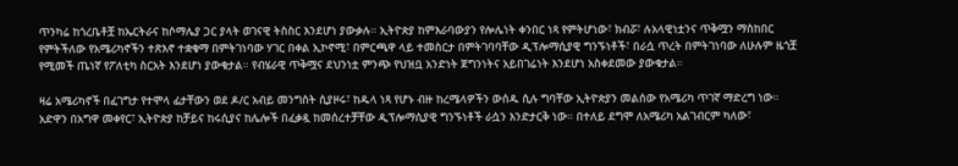ጥንካሬ ከጎረቤቶቿ ከኤርትራና ከሶማሌያ ጋር ያላት ወገናዊ ትስስር እንደሆነ ያውቃሉ። ኢትዮጵያ ከምእራባውያን የሎሌነት ቀንበር ነጻ የምትሆነው፣ ክብሯ፣ ሉአላዊነቷንና ጥቅሟን ማስከበር የምትችለው የአሜሪካኖችን ተጽእኖ ተቋቁማ በምትገነባው ሃገር በቀል ኢኮኖሚ፣ በምርጫዋ ላይ ተመስርታ በምትገባባቸው ዲፕሎማሲያዊ ግንኙነቶች፣ በራሷ ጥረት በምትገነባው ለሁሉም ዜጎቿ የሚመች ጤነኛ የፖለቲካ ስርአት እንደሆነ ያውቁታል። የብሄራዊ ጥቅሟና ደህንነቷ ምንጭ የህዝቧ አንድነት ጀግንነትና አይበገሬነት እንደሆነ አስቀደመው ያውቁታል።

ዛሬ አሜሪካኖች በፈገግታ የተሞላ ፊታቸውን ወደ ዶ/ር አብይ መንግስት ሲያዞሩ፣ ከዱላ ነጻ የሆኑ ብዙ ከረሜላዎችን ውሰዱ ሲሉ ግባቸው ኢትዮጵያን መልሰው የአሜሪካ ጥገኛ ማድረግ ነው። አድዋን በአግዋ መቀየር፣ ኢትዮጵያ ከቻይና ከሩሲያና ከሌሎች በፈቃዷ ከመሰረተቻቸው ዲፕሎማሲያዊ ግንኙነቶች ራሷን እንድታርቅ ነው። በተለይ ደግሞ ለአሜሪካ አልገብርም ካለው፣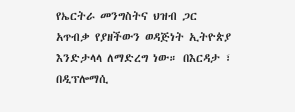የኤርትራ መንግስትና ህዝብ ጋር አጥብቃ የያዘችውን ወዳጅነት ኢትዮጵያ እንድታላላ ለማድረግ ነው። በእርዳታ ፣ በዲፕሎማሲ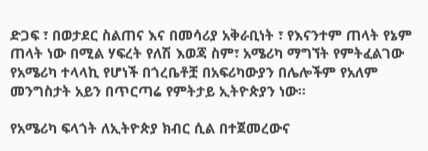ድጋፍ ፣ በወታደር ስልጠና እና በመሳሪያ አቅራቢነት ፣ የእናንተም ጠላት የኔም ጠላት ነው በሚል ሃፍረት የለሽ እወጃ ስም፣ አሜሪካ ማግኘት የምትፈልገው የአሜሪካ ተላላኪ የሆነች በጎረቤቶቿ በአፍሪካውያን በሌሎችም የአለም መንግስታት አይን በጥርጣሬ የምትታይ ኢትዮጵያን ነው።

የአሜሪካ ፍላጎት ለኢትዮጵያ ክብር ሲል በተጀመረውና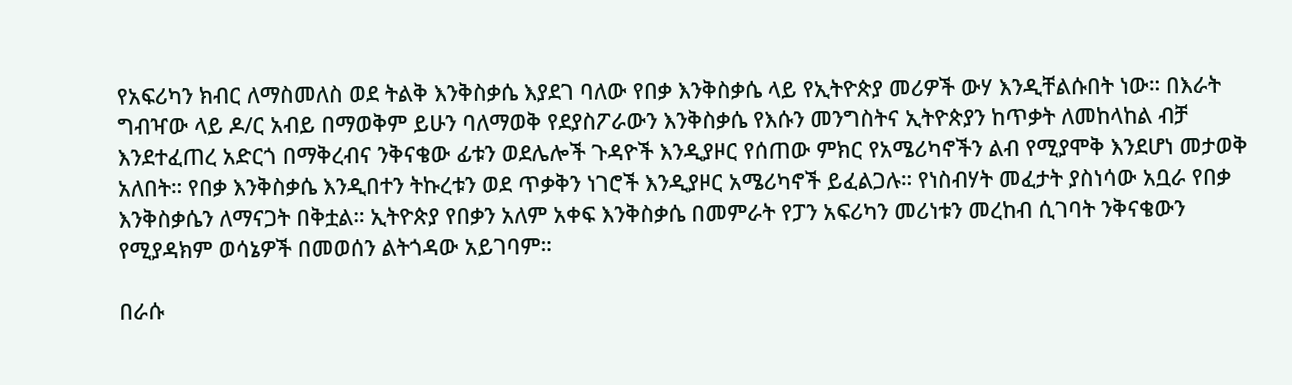የአፍሪካን ክብር ለማስመለስ ወደ ትልቅ እንቅስቃሴ እያደገ ባለው የበቃ እንቅስቃሴ ላይ የኢትዮጵያ መሪዎች ውሃ እንዲቸልሱበት ነው። በእራት ግብዣው ላይ ዶ/ር አብይ በማወቅም ይሁን ባለማወቅ የደያስፖራውን እንቅስቃሴ የእሱን መንግስትና ኢትዮጵያን ከጥቃት ለመከላከል ብቻ እንደተፈጠረ አድርጎ በማቅረብና ንቅናቄው ፊቱን ወደሌሎች ጉዳዮች እንዲያዞር የሰጠው ምክር የአሜሪካኖችን ልብ የሚያሞቅ እንደሆነ መታወቅ አለበት። የበቃ እንቅስቃሴ እንዲበተን ትኩረቱን ወደ ጥቃቅን ነገሮች እንዲያዞር አሜሪካኖች ይፈልጋሉ። የነስብሃት መፈታት ያስነሳው አቧራ የበቃ እንቅስቃሴን ለማናጋት በቅቷል። ኢትዮጵያ የበቃን አለም አቀፍ እንቅስቃሴ በመምራት የፓን አፍሪካን መሪነቱን መረከብ ሲገባት ንቅናቄውን የሚያዳክም ወሳኔዎች በመወሰን ልትጎዳው አይገባም።

በራሱ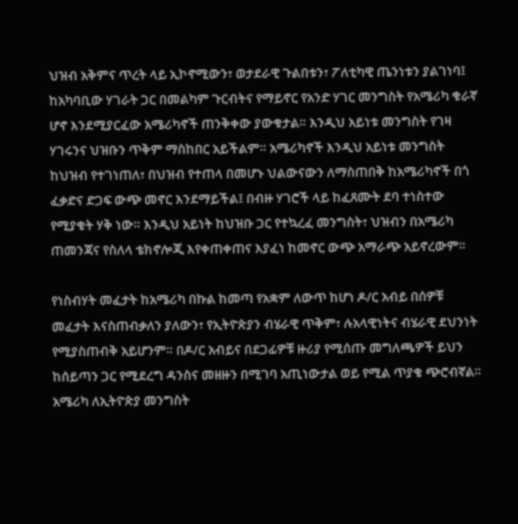ህዝብ አቅምና ጥረት ላይ ኢኮኖሚውን፣ ወታደራዊ ጉልበቱን፣ ፖለቲካዊ ጤንነቱን ያልገነባ፤ ከአካባቢው ሃገራት ጋር በመልካም ጉርብትና የማይኖር የአንድ ሃገር መንግስት የአሜሪካ ቁራኛ ሆኖ እንደሚያርፈው አሜሪካኖች ጠንቅቀው ያውቁታል። እንዲህ አይነቱ መንግስት የገዛ ሃገሩንና ህዝቡን ጥቅም ማስከበር አይችልም። አሜሪካኖች እንዲህ አይነቱ መንግስት ከህዝብ የተገነጠለ፣ በህዝብ የተጠላ በመሆኑ ህልውናውን ለማስጠበቅ ከአሜሪካኖች በጎ ፈቃድና ድጋፍ ውጭ መኖር እንደማይችል፤ በብዙ ሃገሮች ላይ ከፈጸሙት ደባ ተነስተው የሚያቁት ሃቅ ነው። እንዲህ አይነት ከህዝቡ ጋር የተኳረፈ መንግስት፣ ህዝብን በአሜሪካ ጠመንጃና የስለላ ቴክኖሎጂ እየቀጠቀጠና እያፈነ ከመኖር ውጭ አማራጭ አይኖረውም።

የነስብሃት መፈታት ከአሜሪካ በኩል ከመጣ የአቋም ለውጥ ከሆነ ዶ/ር አብይ በሰዎቹ መፈታት እናስጠብቃለን ያለውን፣ የኢትዮጵያን ብሄራዊ ጥቅም፣ ሉአላዊነትና ብሄራዊ ደህንነት የሚያስጠብቅ አይሆንም። በዶ/ር አብይና በደጋፊዎቹ ዙሪያ የሚሰጡ መግለጫዎች ይህን ከሰይጣን ጋር የሚደረግ ዳንስና መዘዙን በሚገባ አጢነውታል ወይ የሚል ጥያቄ ጭሮብኛል። አሜሪካ ለኢትዮጵያ መንግስት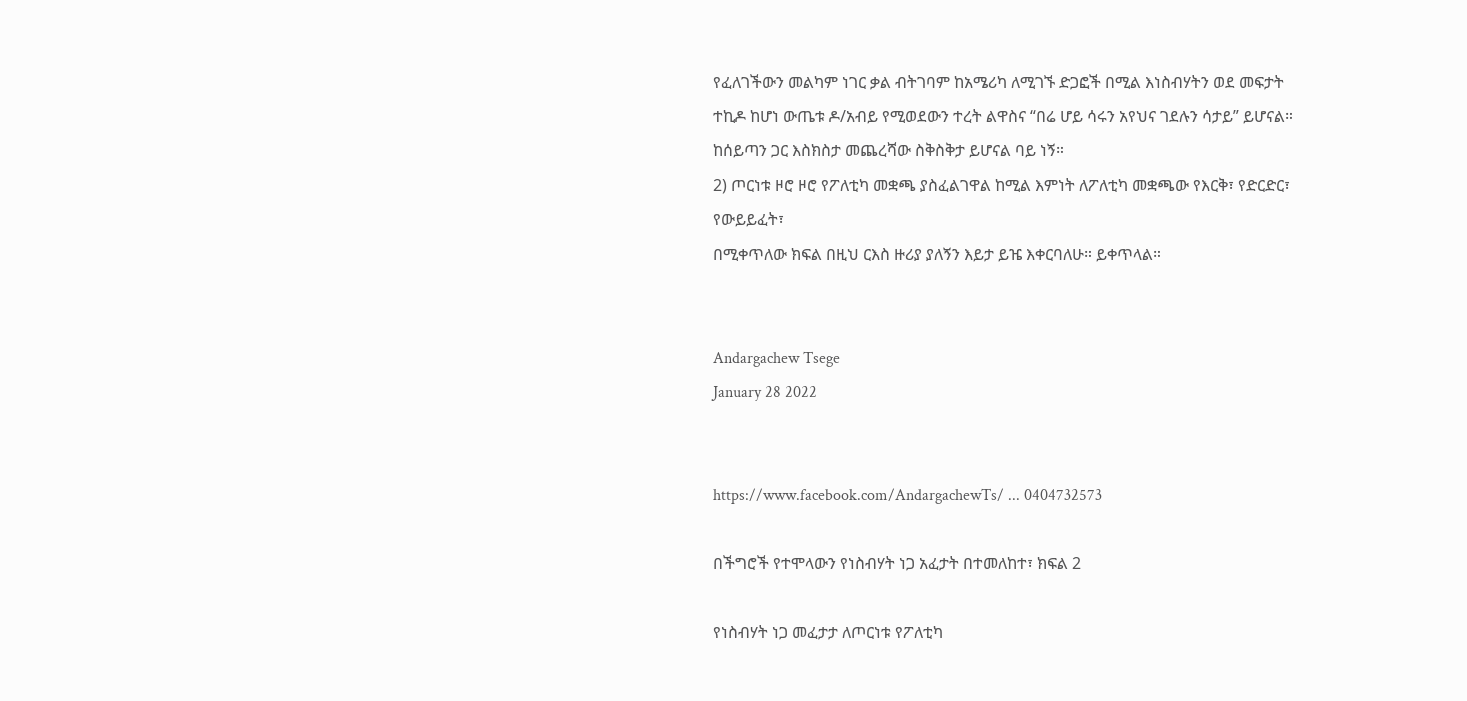የፈለገችውን መልካም ነገር ቃል ብትገባም ከአሜሪካ ለሚገኙ ድጋፎች በሚል እነስብሃትን ወደ መፍታት ተኪዶ ከሆነ ውጤቱ ዶ/አብይ የሚወደውን ተረት ልዋስና “በሬ ሆይ ሳሩን አየህና ገደሉን ሳታይ” ይሆናል። ከሰይጣን ጋር እስክስታ መጨረሻው ስቅስቅታ ይሆናል ባይ ነኝ።
2) ጦርነቱ ዞሮ ዞሮ የፖለቲካ መቋጫ ያስፈልገዋል ከሚል እምነት ለፖለቲካ መቋጫው የእርቅ፣ የድርድር፣ የውይይፈት፣
በሚቀጥለው ክፍል በዚህ ርእስ ዙሪያ ያለኝን እይታ ይዤ እቀርባለሁ። ይቀጥላል።


Andargachew Tsege
January 28 2022


https://www.facebook.com/AndargachewTs/ ... 0404732573

በችግሮች የተሞላውን የነስብሃት ነጋ አፈታት በተመለከተ፣ ክፍል 2

የነስብሃት ነጋ መፈታታ ለጦርነቱ የፖለቲካ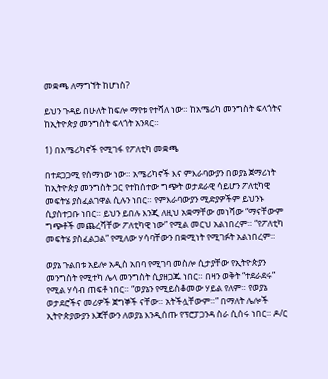መቋጫ ለማግኘት ከሆነስ?

ይህን ጉዳይ በሁለት ከፍሎ ማየቱ የተሻለ ነው። ከአሜሪካ መንግስት ፍላጎትና ከኢትዮጵያ መንግስት ፍላጎት አንጻር።

1) በአሜሪካኖች የሚገፋ የፖለቲካ መቋጫ

በተደጋጋሚ የሰማነው ነው። አሜሪካኖች እና ምእራባውያን በወያኔ ጀማሪነት ከኢትዮጵያ መንግስት ጋር የተከሰተው ግጭት ወታደራዊ ሳይሆን ፖለቲካዊ መፍትሄ ያስፈልገዋል ሲሉን ነበር። የምእራባውያን ሚድያዎችም ይህንኑ ሲያስተጋቡ ነበር። ይህን ይበሉ እንጂ ለዚህ አቋማቸው መነሻው “ማናቸውም ግጭቶች መጨረሻቸው ፖለቲካዊ ነው” የሚል መርህ አልነበረም። “የፖለቲካ መፍትሄ ያስፈልጋል” የሚለው ሃሳባቸውን በቋሚነት የሚገፉት አልነበረም።

ወያኔ ጉልበቱ አይሎ አዲስ አበባ የሚገባ መስሎ ሲታያቸው የኢትዮጵያን መንግስት የሚተካ ሌላ መንግስት ሲያዘጋጁ ነበር። በዛን ወቅት “ተደራደሩ” የሚል ሃሳብ ጠፍቶ ነበር። “ወያኔን የሚይስቆመው ሃይል የለም። የወያኔ ወታደሮችና መሪዎች ጀግኞች ናቸው። አትችሏቸውም።” በማለት ሌሎች ኢትዮጵያውያን እጃቸውን ለወያኔ እንዲሰጡ የፕሮፓጋንዳ ስራ ሲሰሩ ነበር። ዶ/ር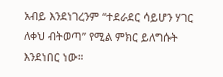አብይ እንደነገረንም “ተደራደር ሳይሆን ሃገር ለቀህ ብትወጣ” የሚል ምክር ይለግሱት እንደነበር ነው።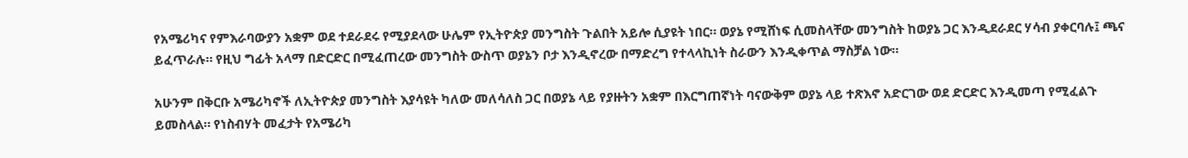የአሜሪካና የምእራባውያን አቋም ወደ ተደራደሩ የሚያደላው ሁሌም የኢትዮጵያ መንግስት ጉልበት አይሎ ሲያዩት ነበር። ወያኔ የሚሸነፍ ሲመስላቸው መንግስት ከወያኔ ጋር እንዲደራደር ሃሳብ ያቀርባሉ፤ ጫና ይፈጥራሉ። የዚህ ግፊት አላማ በድርድር በሚፈጠረው መንግስት ውስጥ ወያኔን ቦታ እንዲኖረው በማድረግ የተላላኪነት ስራውን እንዲቀጥል ማስቻል ነው።

አሁንም በቅርቡ አሜሪካኖች ለኢትዮጵያ መንግስት እያሳዩት ካለው መለሳለስ ጋር በወያኔ ላይ የያዙትን አቋም በእርግጠኛነት ባናውቅም ወያኔ ላይ ተጽእኖ አድርገው ወደ ድርድር እንዲመጣ የሚፈልጉ ይመስላል። የነስብሃት መፈታት የአሜሪካ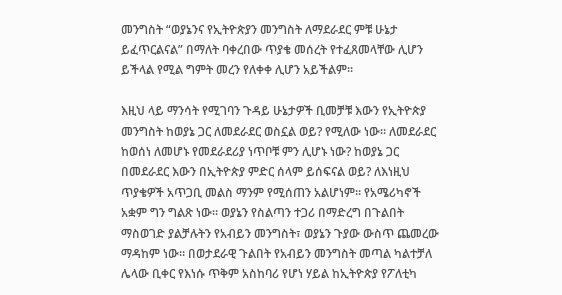መንግስት “ወያኔንና የኢትዮጵያን መንግስት ለማደራደር ምቹ ሁኔታ ይፈጥርልናል” በማለት ባቀረበው ጥያቄ መሰረት የተፈጸመላቸው ሊሆን ይችላል የሚል ግምት መረን የለቀቀ ሊሆን አይችልም።

እዚህ ላይ ማንሳት የሚገባን ጉዳይ ሁኔታዎች ቢመቻቹ እውን የኢትዮጵያ መንግስት ከወያኔ ጋር ለመደራደር ወስኗል ወይ? የሚለው ነው። ለመደራደር ከወሰነ ለመሆኑ የመደራደሪያ ነጥቦቹ ምን ሊሆኑ ነው? ከወያኔ ጋር በመደራደር እውን በኢትዮጵያ ምድር ሰላም ይሰፍናል ወይ? ለእነዚህ ጥያቄዎች አጥጋቢ መልስ ማንም የሚሰጠን አልሆነም። የአሜሪካኖች አቋም ግን ግልጽ ነው። ወያኔን የስልጣን ተጋሪ በማድረግ በጉልበት ማስወገድ ያልቻሉትን የአብይን መንግስት፣ ወያኔን ጉያው ውስጥ ጨመረው ማዳከም ነው። በወታደራዊ ጉልበት የአብይን መንግስት መጣል ካልተቻለ ሌላው ቢቀር የእነሱ ጥቅም አስከባሪ የሆነ ሃይል ከኢትዮጵያ የፖለቲካ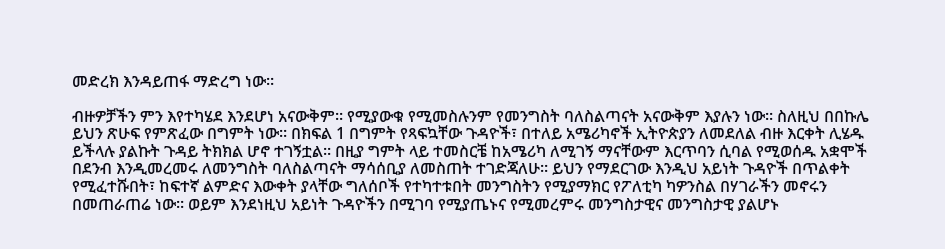መድረክ እንዳይጠፋ ማድረግ ነው።

ብዙዎቻችን ምን እየተካሄደ እንደሆነ አናውቅም። የሚያውቁ የሚመስሉንም የመንግስት ባለስልጣናት አናውቅም እያሉን ነው። ስለዚህ በበኩሌ ይህን ጽሁፍ የምጽፈው በግምት ነው። በክፍል 1 በግምት የጻፍኳቸው ጉዳዮች፣ በተለይ አሜሪካኖች ኢትዮጵያን ለመደለል ብዙ እርቀት ሊሄዱ ይችላሉ ያልኩት ጉዳይ ትክክል ሆኖ ተገኝቷል። በዚያ ግምት ላይ ተመስርቼ ከአሜሪካ ለሚገኝ ማናቸውም እርጥባን ሲባል የሚወሰዱ አቋሞች በደንብ እንዲመረመሩ ለመንግስት ባለስልጣናት ማሳሰቢያ ለመስጠት ተገድጃለሁ። ይህን የማደርገው እንዲህ አይነት ጉዳዮች በጥልቀት የሚፈተሹበት፣ ከፍተኛ ልምድና እውቀት ያላቸው ግለሰቦች የተካተቱበት መንግስትን የሚያማክር የፖለቲካ ካዎንስል በሃገራችን መኖሩን በመጠራጠሬ ነው። ወይም እንደነዚህ አይነት ጉዳዮችን በሚገባ የሚያጤኑና የሚመረምሩ መንግስታዊና መንግስታዊ ያልሆኑ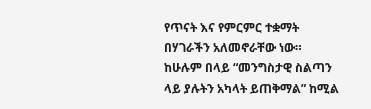የጥናት እና የምርምር ተቋማት በሃገራችን አለመኖራቸው ነው። ከሁሉም በላይ “መንግስታዊ ስልጣን ላይ ያሉትን አካላት ይጠቅማል” ከሚል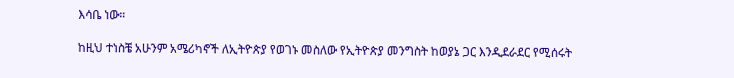እሳቤ ነው።

ከዚህ ተነስቼ አሁንም አሜሪካኖች ለኢትዮጵያ የወገኑ መስለው የኢትዮጵያ መንግስት ከወያኔ ጋር እንዲደራደር የሚሰሩት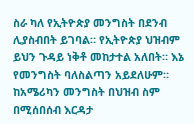ስራ ካለ የኢትዮጵያ መንግስት በደንብ ሊያስብበት ይገባል። የኢትዮጵያ ህዝብም ይህን ጉዳይ ነቅቶ መከታተል አለበት። እኔ የመንግስት ባለስልጣን አይደለሁም። ከአሜሪካን መንግስት በህዝብ ስም በሚሰበሰብ እርዳታ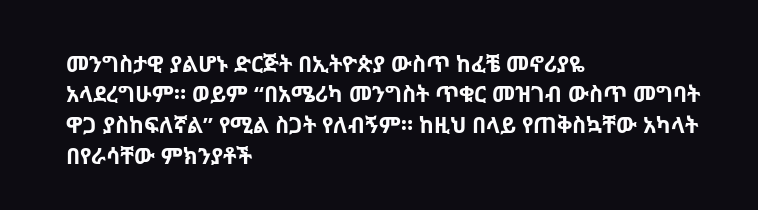መንግስታዊ ያልሆኑ ድርጅት በኢትዮጵያ ውስጥ ከፈቼ መኖሪያዬ አላደረግሁም። ወይም “በአሜሪካ መንግስት ጥቁር መዝገብ ውስጥ መግባት ዋጋ ያስከፍለኛል” የሚል ስጋት የለብኝም። ከዚህ በላይ የጠቅስኳቸው አካላት በየራሳቸው ምክንያቶች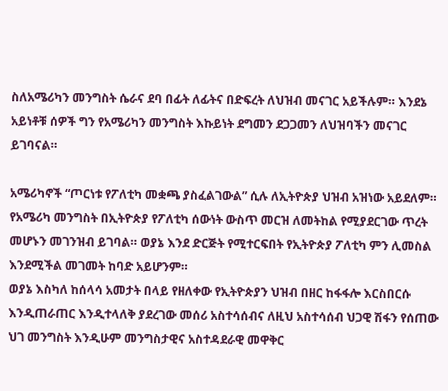ስለአሜሪካን መንግስት ሴራና ደባ በፊት ለፊትና በድፍረት ለህዝብ መናገር አይችሉም። እንደኔ አይነቶቹ ሰዎች ግን የአሜሪካን መንግስት እኩይነት ደግመን ደጋጋመን ለህዝባችን መናገር ይገባናል።

አሜሪካኖች “ጦርነቱ የፖለቲካ መቋጫ ያስፈልገውል” ሲሉ ለኢትዮጵያ ህዝብ አዝነው አይደለም። የአሜሪካ መንግስት በኢትዮጵያ የፖለቲካ ሰውነት ውስጥ መርዝ ለመትከል የሚያደርገው ጥረት መሆኑን መገንዝብ ይገባል። ወያኔ እንደ ድርጅት የሚተርፍበት የኢትዮጵያ ፖለቲካ ምን ሊመስል እንደሚችል መገመት ከባድ አይሆንም።
ወያኔ እስካለ ከሰላሳ አመታት በላይ የዘለቀው የኢትዮጵያን ህዝብ በዘር ከፋፋሎ እርስበርሱ እንዲጠራጠር እንዲተላለቅ ያደረገው መሰሪ አስተሳሰብና ለዚህ አስተሳሰብ ህጋዊ ሽፋን የሰጠው ህገ መንግስት እንዲሁም መንግስታዊና አስተዳደራዊ መዋቅር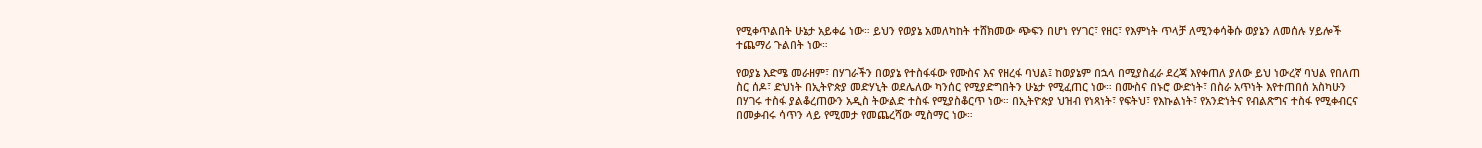የሚቀጥልበት ሁኔታ አይቀሬ ነው። ይህን የወያኔ አመለካከት ተሸክመው ጭፍን በሆነ የሃገር፣ የዘር፣ የእምነት ጥላቻ ለሚንቀሳቅሱ ወያኔን ለመሰሉ ሃይሎች ተጨማሪ ጉልበት ነው።

የወያኔ እድሜ መራዘም፣ በሃገራችን በወያኔ የተስፋፋው የሙስና እና የዘረፋ ባህል፤ ከወያኔም በኋላ በሚያስፈራ ደረጃ እየቀጠለ ያለው ይህ ነውረኛ ባህል የበለጠ ስር ሰዶ፣ ድህነት በኢትዮጵያ መድሃኒት ወደሌለው ካንሰር የሚያድግበትን ሁኔታ የሚፈጠር ነው። በሙስና በኑሮ ውድነት፣ በስራ አጥነት እየተጠበሰ አስካሁን በሃገሩ ተስፋ ያልቆረጠውን አዲስ ትውልድ ተስፋ የሚያስቆርጥ ነው። በኢትዮጵያ ህዝብ የነጻነት፣ የፍትህ፣ የእኩልነት፣ የአንድነትና የብልጽግና ተስፋ የሚቀብርና በመቃብሩ ሳጥን ላይ የሚመታ የመጨረሻው ሚስማር ነው።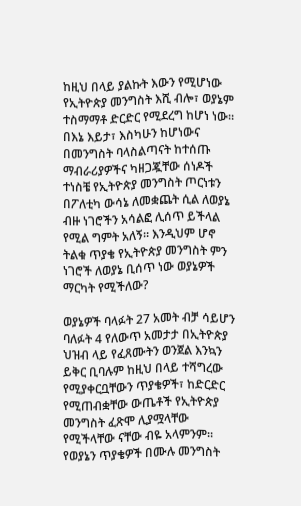ከዚህ በላይ ያልኩት እውን የሚሆነው የኢትዮጵያ መንግስት እሺ ብሎ፣ ወያኔም ተስማማቶ ድርድር የሚደረግ ከሆነ ነው። በእኔ እይታ፣ እስካሁን ከሆነውና በመንግስት ባላስልጣናት ከተሰጡ ማብራሪያዎችና ካዘጋጇቸው ሰነዶች ተነስቼ የኢትዮጵያ መንግስት ጦርነቱን በፖለቲካ ውሳኔ ለመቋጨት ሲል ለወያኔ ብዙ ነገሮችን አሳልፎ ሊሰጥ ይችላል የሚል ግምት አለኝ። እንዲህም ሆኖ ትልቁ ጥያቄ የኢትዮጵያ መንግስት ምን ነገሮች ለወያኔ ቢሰጥ ነው ወያኔዎች ማርካት የሚችለው?

ወያኔዎች ባላፉት 27 አመት ብቻ ሳይሆን ባለፉት 4 የለውጥ አመታታ በኢትዮጵያ ህዝብ ላይ የፈጸሙትን ወንጀል እንኳን ይቅር ቢባሉም ከዚህ በላይ ተሻግረው የሚያቀርቧቸውን ጥያቄዎች፣ ከድርድር የሚጠብቋቸው ውጤቶች የኢትዮጵያ መንግስት ፈጽሞ ሊያሟላቸው የሚችላቸው ናቸው ብዬ አላምንም። የወያኔን ጥያቄዎች በሙሉ መንግስት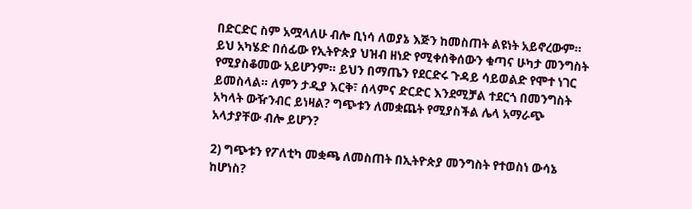በድርድር ስም አሟላለሁ ብሎ ቢነሳ ለወያኔ እጅን ከመስጠት ልዩነት አይኖረውም። ይህ አካሄድ በሰፊው የኢትዮጵያ ህዝብ ዘነድ የሚቀሰቅሰውን ቁጣና ሁካታ መንግስት የሚያስቆመው አይሆንም። ይህን በማጤን የደርድሩ ጉዳይ ሳይወልድ የሞተ ነገር ይመስላል። ለምን ታዲያ እርቅ፣ ሰላምና ድርድር እንደሚቻል ተደርጎ በመንግስት አካላት ውዥንብር ይነዛል? ግጭቱን ለመቋጨት የሚያስችል ሌላ አማራጭ አላታያቸው ብሎ ይሆን?

2) ግጭቱን የፖለቲካ መቋጫ ለመስጠት በኢትዮጵያ መንግስት የተወስነ ውሳኔ ከሆነስ?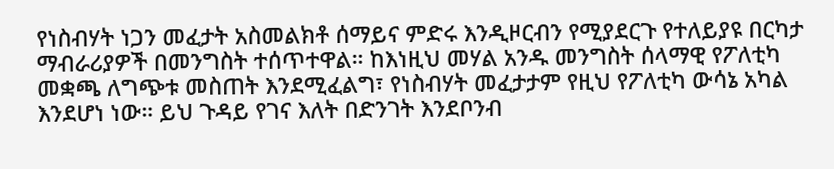የነስብሃት ነጋን መፈታት አስመልክቶ ሰማይና ምድሩ እንዲዞርብን የሚያደርጉ የተለይያዩ በርካታ ማብራሪያዎች በመንግስት ተሰጥተዋል። ከእነዚህ መሃል አንዱ መንግስት ሰላማዊ የፖለቲካ መቋጫ ለግጭቱ መስጠት እንደሚፈልግ፣ የነስብሃት መፈታታም የዚህ የፖለቲካ ውሳኔ አካል እንደሆነ ነው። ይህ ጉዳይ የገና እለት በድንገት እንደቦንብ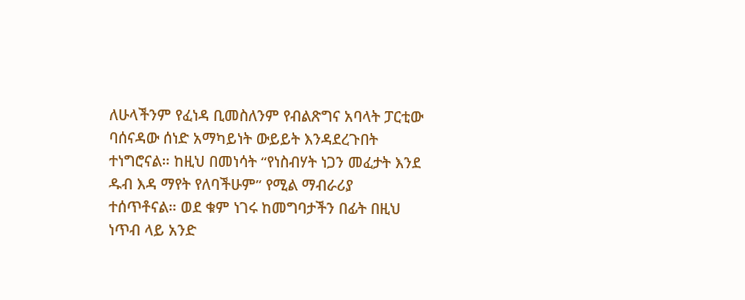ለሁላችንም የፈነዳ ቢመስለንም የብልጽግና አባላት ፓርቲው ባሰናዳው ሰነድ አማካይነት ውይይት እንዳደረጉበት ተነግሮናል። ከዚህ በመነሳት “የነስብሃት ነጋን መፈታት እንደ ዱብ እዳ ማየት የለባችሁም” የሚል ማብራሪያ ተሰጥቶናል። ወደ ቁም ነገሩ ከመግባታችን በፊት በዚህ ነጥብ ላይ አንድ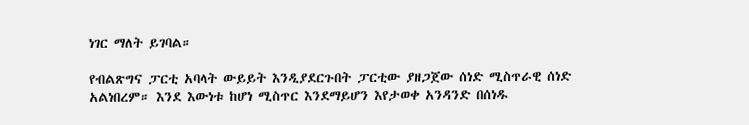ነገር ማለት ይገባል።

የብልጽግና ፓርቲ አባላት ውይይት እንዲያደርጉበት ፓርቲው ያዘጋጀው ሰነድ ሚስጥራዊ ሰነድ አልነበረም። እንደ እውነቱ ከሆነ ሚስጥር እንደማይሆን እየታወቀ አንዳንድ በሰነዱ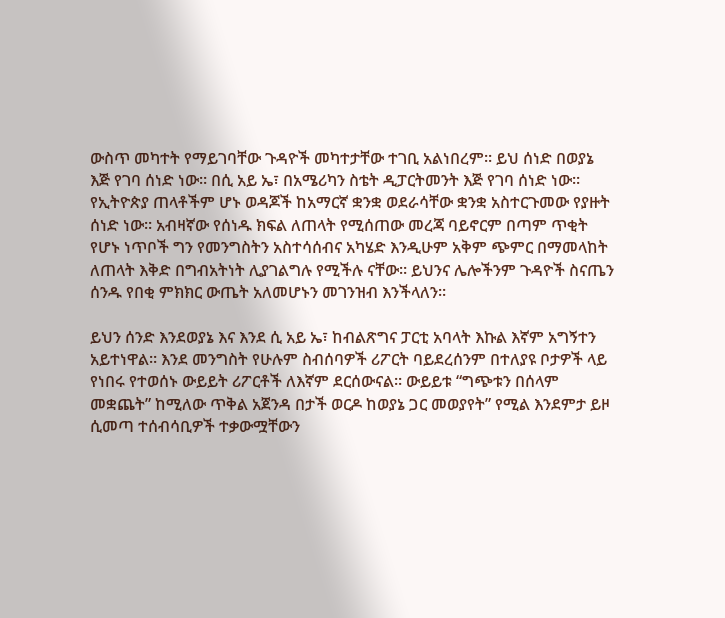ውስጥ መካተት የማይገባቸው ጉዳዮች መካተታቸው ተገቢ አልነበረም። ይህ ሰነድ በወያኔ እጅ የገባ ሰነድ ነው። በሲ አይ ኤ፣ በአሜሪካን ስቴት ዲፓርትመንት እጅ የገባ ሰነድ ነው። የኢትዮጵያ ጠላቶችም ሆኑ ወዳጆች ከአማርኛ ቋንቋ ወደራሳቸው ቋንቋ አስተርጉመው የያዙት ሰነድ ነው። አብዛኛው የሰነዱ ክፍል ለጠላት የሚሰጠው መረጃ ባይኖርም በጣም ጥቂት የሆኑ ነጥቦች ግን የመንግስትን አስተሳሰብና አካሄድ እንዲሁም አቅም ጭምር በማመላከት ለጠላት እቅድ በግብአትነት ሊያገልግሉ የሚችሉ ናቸው። ይህንና ሌሎችንም ጉዳዮች ስናጤን ሰንዱ የበቂ ምክክር ውጤት አለመሆኑን መገንዝብ እንችላለን።

ይህን ሰንድ እንደወያኔ እና እንደ ሲ አይ ኤ፣ ከብልጽግና ፓርቲ አባላት እኩል እኛም አግኝተን አይተነዋል። እንደ መንግስት የሁሉም ስብሰባዎች ሪፖርት ባይደረሰንም በተለያዩ ቦታዎች ላይ የነበሩ የተወሰኑ ውይይት ሪፖርቶች ለእኛም ደርሰውናል። ውይይቱ “ግጭቱን በሰላም መቋጨት” ከሚለው ጥቅል አጀንዳ በታች ወርዶ ከወያኔ ጋር መወያየት” የሚል እንደምታ ይዞ ሲመጣ ተሰብሳቢዎች ተቃውሟቸውን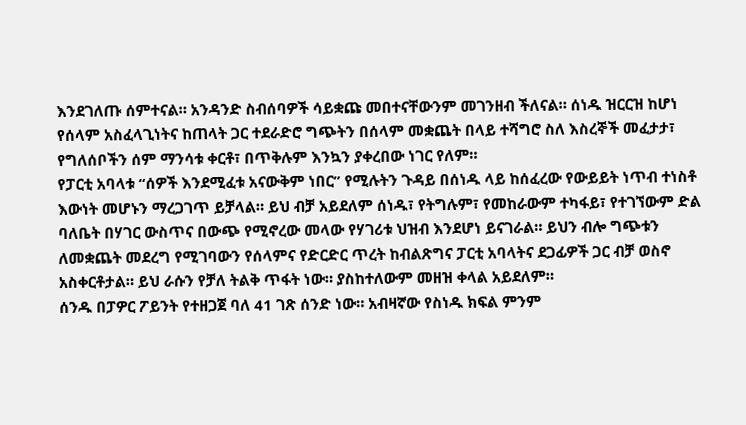እንደገለጡ ሰምተናል። አንዳንድ ስብሰባዎች ሳይቋጩ መበተናቸውንም መገንዘብ ችለናል። ሰነዱ ዝርርዝ ከሆነ የሰላም አስፈላጊነትና ከጠላት ጋር ተደራድሮ ግጭትን በሰላም መቋጨት በላይ ተሻግሮ ስለ እስረኞች መፈታታ፣ የግለሰቦችን ሰም ማንሳቱ ቀርቶ፣ በጥቅሉም እንኳን ያቀረበው ነገር የለም።
የፓርቲ አባላቱ “ሰዎች እንደሚፈቱ አናውቅም ነበር” የሚሉትን ጉዳይ በሰነዱ ላይ ከሰፈረው የውይይት ነጥብ ተነስቶ እውነት መሆኑን ማረጋገጥ ይቻላል። ይህ ብቻ አይደለም ሰነዱ፣ የትግሉም፣ የመከራውም ተካፋይ፣ የተገኘውም ድል ባለቤት በሃገር ውስጥና በውጭ የሚኖረው መላው የሃገሪቱ ህዝብ እንደሆነ ይናገራል። ይህን ብሎ ግጭቱን ለመቋጨት መደረግ የሚገባውን የሰላምና የድርድር ጥረት ከብልጽግና ፓርቲ አባላትና ደጋፊዎች ጋር ብቻ ወስኖ አስቀርቶታል። ይህ ራሱን የቻለ ትልቅ ጥፋት ነው። ያስከተለውም መዘዝ ቀላል አይደለም።
ሰንዱ በፓዎር ፖይንት የተዘጋጀ ባለ 41 ገጽ ሰንድ ነው። አብዛኛው የስነዱ ክፍል ምንም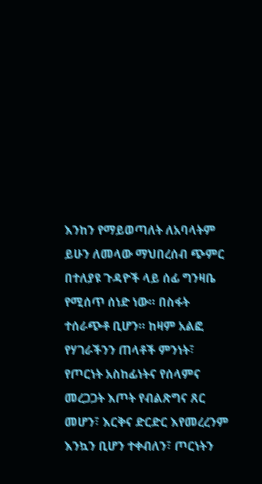እንከን የማይወጣለት ለአባላትም ይሁን ለመላው ማህበረሰብ ጭምር በተለያዩ ጉዳዮች ላይ ሰፊ ግንዛቤ የሚሰጥ ሰነድ ነው። በስፋት ተሰራጭቶ ቢሆን። ከዛም አልፎ የሃገራችንን ጠላቶች ምንነት፣ የጦርነት አስከፊነትና የሰላምና መረጋጋት እጦት የብልጽግና ጸር መሆን፣ እርቅና ድርድር እየመረረንም እንኳን ቢሆን ተቀብለን፣ ጦርነትን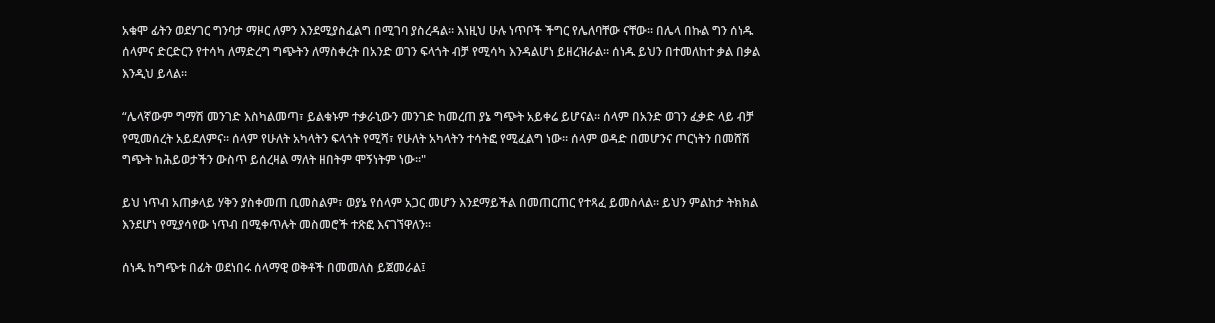አቁሞ ፊትን ወደሃገር ግንባታ ማዞር ለምን እንደሚያስፈልግ በሚገባ ያስረዳል። እነዚህ ሁሉ ነጥቦች ችግር የሌለባቸው ናቸው። በሌላ በኩል ግን ሰነዱ ሰላምና ድርድርን የተሳካ ለማድረግ ግጭትን ለማስቀረት በአንድ ወገን ፍላጎት ብቻ የሚሳካ እንዳልሆነ ይዘረዝራል። ሰነዱ ይህን በተመለከተ ቃል በቃል እንዲህ ይላል።

“ሌላኛውም ግማሽ መንገድ እስካልመጣ፣ ይልቁኑም ተቃራኒውን መንገድ ከመረጠ ያኔ ግጭት አይቀሬ ይሆናል። ሰላም በአንድ ወገን ፈቃድ ላይ ብቻ የሚመሰረት አይደለምና። ሰላም የሁለት አካላትን ፍላጎት የሚሻ፣ የሁለት አካላትን ተሳትፎ የሚፈልግ ነው። ሰላም ወዳድ በመሆንና ጦርነትን በመሸሽ ግጭት ከሕይወታችን ውስጥ ይሰረዛል ማለት ዘበትም ሞኝነትም ነው።"

ይህ ነጥብ አጠቃላይ ሃቅን ያስቀመጠ ቢመስልም፣ ወያኔ የሰላም አጋር መሆን እንደማይችል በመጠርጠር የተጻፈ ይመስላል። ይህን ምልከታ ትክክል እንደሆነ የሚያሳየው ነጥብ በሚቀጥሉት መስመሮች ተጽፎ እናገኘዋለን።

ሰነዱ ከግጭቱ በፊት ወደነበሩ ሰላማዊ ወቅቶች በመመለስ ይጀመራል፤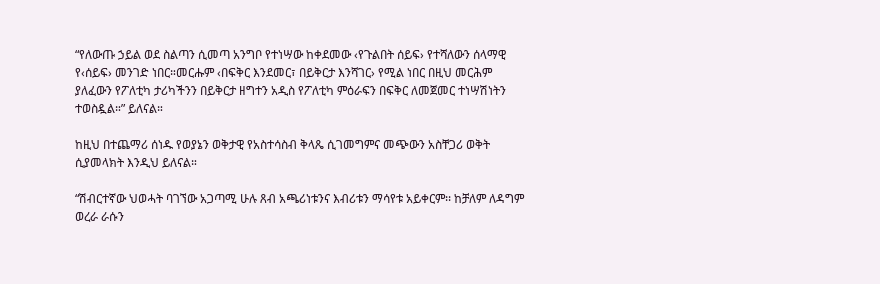“የለውጡ ኃይል ወደ ስልጣን ሲመጣ አንግቦ የተነሣው ከቀደመው ‹የጉልበት ሰይፍ› የተሻለውን ሰላማዊ የ‹ሰይፍ› መንገድ ነበር።መርሑም ‹በፍቅር እንደመር፣ በይቅርታ እንሻገር› የሚል ነበር በዚህ መርሕም ያለፈውን የፖለቲካ ታሪካችንን በይቅርታ ዘግተን አዲስ የፖለቲካ ምዕራፍን በፍቅር ለመጀመር ተነሣሽነትን ተወስዷል።” ይለናል።

ከዚህ በተጨማሪ ሰነዱ የወያኔን ወቅታዊ የአስተሳስብ ቅላጼ ሲገመግምና መጭውን አስቸጋሪ ወቅት ሲያመላክት እንዲህ ይለናል።

“ሽብርተኛው ህወሓት ባገኘው አጋጣሚ ሁሉ ጸብ አጫሪነቱንና እብሪቱን ማሳየቱ አይቀርም፡፡ ከቻለም ለዳግም ወረራ ራሱን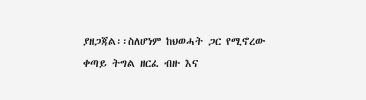ያዘጋጃል፡፡ስለሆነም ከህወሓት ጋር የሚኖረው ቀጣይ ትግል ዘርፈ ብዙ እና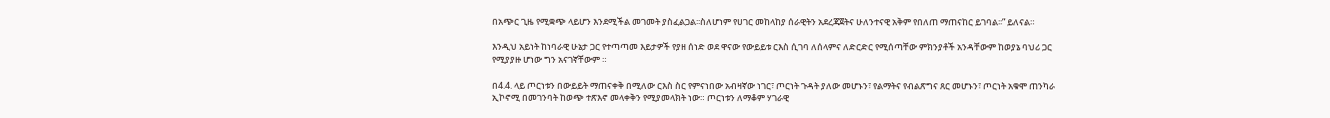በአጭር ጊዜ የሚቋጭ ላይሆን እንደሚችል መገመት ያስፈልጋል፡፡ስለሆነም የሀገር መከላከያ ሰራዊትን አደረጃጀትና ሁለንተናዊ አቅም የበለጠ ማጠናከር ይገባል፡፡” ይለናል።

እንዲህ አይነት ከነባራዊ ሁኔታ ጋር የተጣጣመ እይታዎች የያዘ ሰነድ ወደ ዋናው የውይይቱ ርእስ ሲገባ ለሰላምና ለድርድር የሚሰጣቸው ምክንያቶች አንዳቸውም ከወያኔ ባህሪ ጋር የሚያያዙ ሆነው ግን አናገኛቸውም ።

በ4.4. ላይ ጦርነቱን በውይይት ማጠናቀቅ በሚለው ርእስ ስር የምናነበው አብዛኛው ነገር፣ ጦርነት ጉዳት ያለው መሆኑን፣ የልማትና የብልጽግና ጸር መሆኑን፣ ጦርነት አቁሞ ጠንካራ ኢኮኖሚ በመገንባት ከወጭ ተጽእኖ መላቀቅን የሚያመላክት ነው። ጦርነቱን ለማቆም ሃገራዊ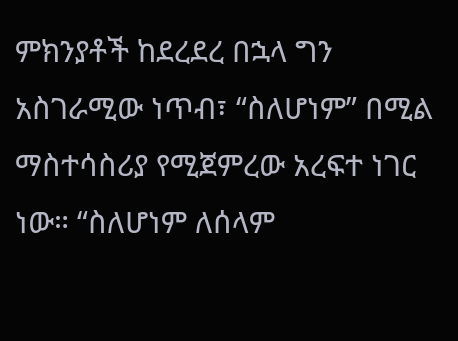ምክንያቶች ከደረደረ በኋላ ግን አስገራሚው ነጥብ፣ “ስለሆነም” በሚል ማስተሳስሪያ የሚጀምረው አረፍተ ነገር ነው። “ስለሆነም ለሰላም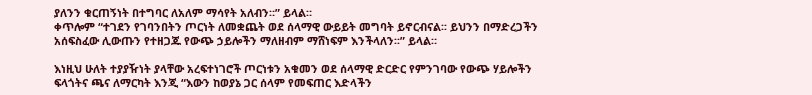ያለንን ቁርጠኝነት በተግባር ለአለም ማሳየት አለብን።” ይላል።
ቀጥሎም “ተገደን የገባንበትን ጦርነት ለመቋጨት ወደ ሰላማዊ ውይይት መግባት ይኖርብናል፡፡ ይህንን በማድረጋችን አሰፍስፈው ሊውጡን የተዘጋጁ የውጭ ኃይሎችን ማለዘብም ማሸነፍም እንችላለን፡፡” ይላል።

እነዚህ ሁለት ተያያዥነት ያላቸው አረፍተነገሮች ጦርነቱን አቁመን ወደ ሰላማዊ ድርድር የምንገባው የውጭ ሃይሎችን ፍላጎትና ጫና ለማርካት እንጂ “እውን ከወያኔ ጋር ሰላም የመፍጠር እድላችን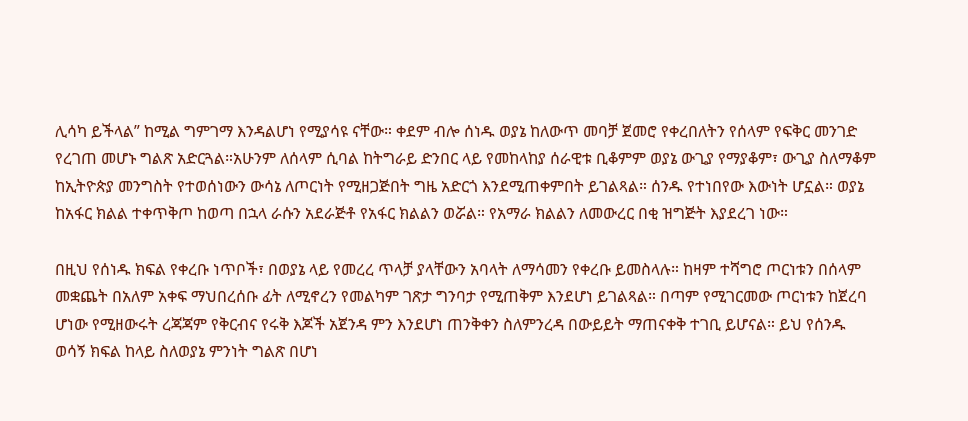ሊሳካ ይችላል” ከሚል ግምገማ እንዳልሆነ የሚያሳዩ ናቸው። ቀደም ብሎ ሰነዱ ወያኔ ከለውጥ መባቻ ጀመሮ የቀረበለትን የሰላም የፍቅር መንገድ የረገጠ መሆኑ ግልጽ አድርጓል።አሁንም ለሰላም ሲባል ከትግራይ ድንበር ላይ የመከላከያ ሰራዊቱ ቢቆምም ወያኔ ውጊያ የማያቆም፣ ውጊያ ስለማቆም ከኢትዮጵያ መንግስት የተወሰነውን ውሳኔ ለጦርነት የሚዘጋጅበት ግዜ አድርጎ እንደሚጠቀምበት ይገልጻል። ሰንዱ የተነበየው እውነት ሆኗል። ወያኔ ከአፋር ክልል ተቀጥቅጦ ከወጣ በኋላ ራሱን አደራጅቶ የአፋር ክልልን ወሯል። የአማራ ክልልን ለመውረር በቂ ዝግጅት እያደረገ ነው።

በዚህ የሰነዱ ክፍል የቀረቡ ነጥቦች፣ በወያኔ ላይ የመረረ ጥላቻ ያላቸውን አባላት ለማሳመን የቀረቡ ይመስላሉ። ከዛም ተሻግሮ ጦርነቱን በሰላም መቋጨት በአለም አቀፍ ማህበረሰቡ ፊት ለሚኖረን የመልካም ገጽታ ግንባታ የሚጠቅም እንደሆነ ይገልጻል። በጣም የሚገርመው ጦርነቱን ከጀረባ ሆነው የሚዘውሩት ረጃጃም የቅርብና የሩቅ እጆች አጀንዳ ምን እንደሆነ ጠንቅቀን ስለምንረዳ በውይይት ማጠናቀቅ ተገቢ ይሆናል። ይህ የሰንዱ ወሳኝ ክፍል ከላይ ስለወያኔ ምንነት ግልጽ በሆነ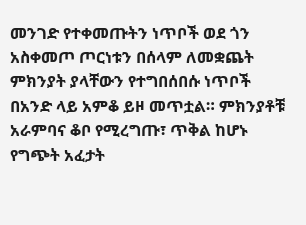መንገድ የተቀመጡትን ነጥቦች ወደ ጎን አስቀመጦ ጦርነቱን በሰላም ለመቋጨት ምክንያት ያላቸውን የተግበሰበሱ ነጥቦች በአንድ ላይ አምቆ ይዞ መጥቷል። ምክንያቶቹ አራምባና ቆቦ የሚረግጡ፣ ጥቅል ከሆኑ የግጭት አፈታት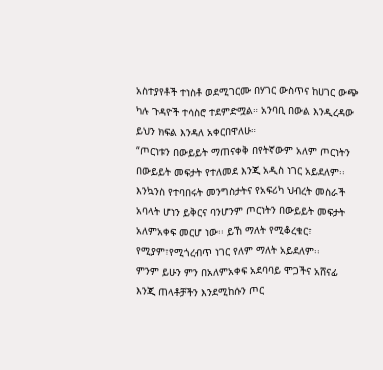አስተያየቶች ተነስቶ ወደሚገርሙ በሃገር ውስጥና ከሀገር ውጭ ካሉ ጉዳዮች ተሳስሮ ተደምድሟል። አንባቢ በውል እንዲረዳው ይህን ክፍል እንዳለ አቀርበዋለሁ።
“ጦርነቱን በውይይት ማጠናቀቅ በየትኛውም አለም ጦርነትን በውይይት መፍታት የተለመደ እንጂ አዲስ ነገር አይደለም፡፡ እንኳንስ የተባበሩት መንግስታትና የአፍሪካ ህብረት መስራች አባላት ሆነን ይቅርና ባንሆንም ጦርነትን በውይይት መፍታት አለምአቀፍ መርሆ ነው፡፡ ይኸ ማለት የሚቆረቁር፣ የሚያም፣የሚጎረብጥ ነገር የለም ማለት አይደለም፡፡
ምንም ይሁን ምን በአለምአቀፍ አደባባይ ሞጋችና አሸናፊ እንጂ ጠላቶቻችን እንደሚከሱን ጦር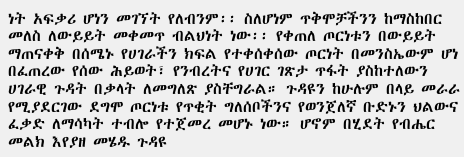ነት አፍቃሪ ሆነን መገኘት የለብንም፡፡ ስለሆነም ጥቅሞቻችንን ከማስከበር መለስ ለውይይት መቀመጥ ብልህነት ነው፡፡ የቀጠለ ጦርነቱን በውይይት ማጠናቀቅ በሰሜኑ የሀገራችን ክፍል የተቀሰቀሰው ጦርነት በመንስኤውም ሆነ በፈጠረው የሰው ሕይወት፣ የንብረትና የሀገር ገጽታ ጥፋት ያስከተለውን ሀገራዊ ጉዳት በቃላት ለመግለጽ ያስቸግራል። ጉዳዩን ከሁሉም በላይ መራራ የሚያደርገው ደግሞ ጦርነቱ የጥቂት ግለሰቦችንና የወንጀለኛ ቡድኑን ህልውና ፈቃድ ለማሳካት ተብሎ የተጀመረ መሆኑ ነው። ሆኖም በሂደት የብሔር መልክ እየያዘ መሄዱ ጉዳዩ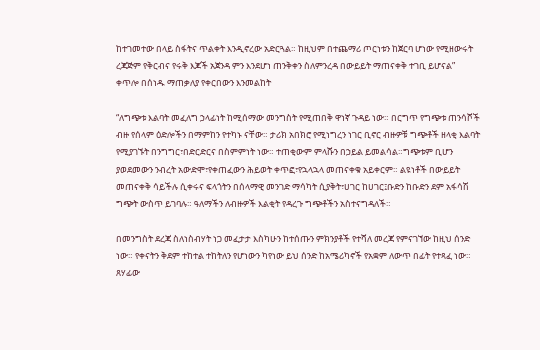ከተገመተው በላይ ስፋትና ጥልቀት እንዲኖረው አድርጓል። ከዚህም በተጨማሪ ጦርነቱን ከጀርባ ሆነው የሚዘውሩት ረጃጅም የቅርብና የሩቅ እጆች አጀንዳ ምን እንደሆነ ጠንቅቀን ስለምንረዳ በውይይት ማጠናቀቅ ተገቢ ይሆናል”
ቀጥሎ በሰነዱ ማጠቃለያ የቀርበውን እንመልከት

“ለግጭቱ እልባት መፈለግ ኃላፊነት ከሚሰማው መንግስት የሚጠበቅ ዋነኛ ጉዳይ ነው። በርግጥ የግጭቱ ጠንሳሾች ብዙ የሰላም ዕድሎችን በማምከን የተካኑ ናቸው። ታሪክ አበክሮ የሚነግረን ነገር ቢኖር ብዙዎቹ ግጭቶች ዘላቂ እልባት የሚያገኙት በንግግር፣በድርድርና በስምምነት ነው። ተጠቂውም ምላሹን በኃይል ይመልሳል።ግጭቱም ቢሆን ያወደመውን ንብረት አውድሞ፣የቀጠፈውን ሕይወት ቀጥፎ፣የኋላኋላ መጠናቀቁ አይቀርም። ልዩነቶች በውይይት መጠናቀቅ ሳይችሉ ሲቀሩና ፍላጎትን በሰላማዊ መንገድ ማሳካት ሲያቅት፣ሀገር ከሀገር፤ቡድን ከቡድን ደም አፋሳሽ ግጭት ውስጥ ይገባሉ። ዓለማችን ለብዙዎች እልቂት የዳረጉ ግጭቶችን አስተናግዳለች።

በመንግስት ደረጃ ስለነስብሃት ነጋ መፈታታ እስካሁን ከተሰጡን ምክንያቶች የተሻለ መረጃ የምናገኘው ከዚህ ሰንድ ነው። የቀናትን ቅደም ተከተል ተከትለን የሆነውን ካየነው ይህ ሰንድ ከአሜሪካኖች የአቋም ለውጥ በፊት የተጻፈ ነው። ጸሃፊው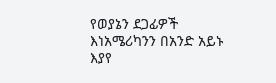የወያኔን ደጋፊዎች እነአሜሪካንን በአንድ አይኑ እያየ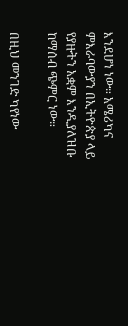እንደሆነ ነው። አሜሪካና ምእራባውያን በኢትዮጵያ ላይ የያዙትን አቋም እንዲያለዝቡ ከማሰብ ጭምር ነው።

በዚህ መንገድ ካየነው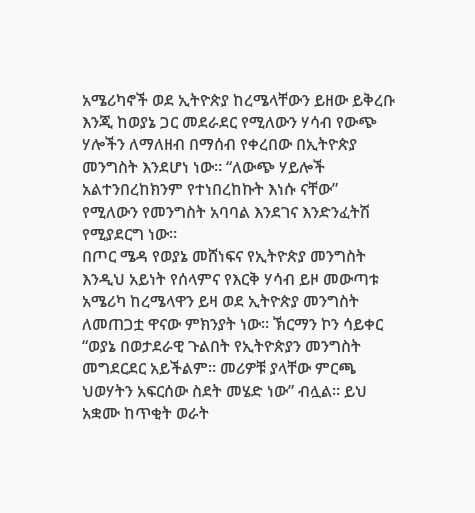አሜሪካኖች ወደ ኢትዮጵያ ከረሜላቸውን ይዘው ይቅረቡ እንጂ ከወያኔ ጋር መደራደር የሚለውን ሃሳብ የውጭ ሃሎችን ለማለዘብ በማሰብ የቀረበው በኢትዮጵያ መንግስት እንደሆነ ነው። “ለውጭ ሃይሎች አልተንበረከክንም የተነበረከኩት እነሱ ናቸው” የሚለውን የመንግስት አባባል እንደገና እንድንፈትሽ የሚያደርግ ነው።
በጦር ሜዳ የወያኔ መሸነፍና የኢትዮጵያ መንግስት እንዲህ አይነት የሰላምና የእርቅ ሃሳብ ይዞ መውጣቱ አሜሪካ ከረሜላዋን ይዛ ወደ ኢትዮጵያ መንግስት ለመጠጋቷ ዋናው ምክንያት ነው። ኽርማን ኮን ሳይቀር “ወያኔ በወታደራዊ ጉልበት የኢትዮጵያን መንግስት መግደርደር አይችልም። መሪዎቹ ያላቸው ምርጫ ህወሃትን አፍርሰው ስደት መሄድ ነው” ብሏል። ይህ አቋሙ ከጥቂት ወራት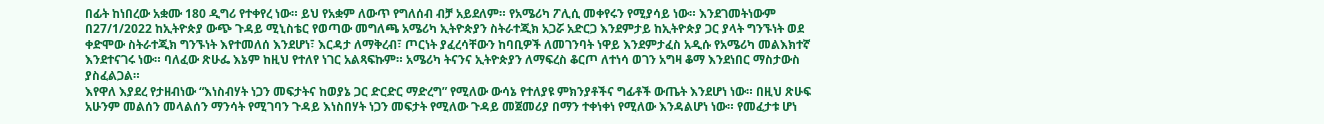በፊት ከነበረው አቋሙ 180 ዲግሪ የተቀየረ ነው። ይህ የአቋም ለውጥ የግለሰብ ብቻ አይደለም። የአሜሪካ ፖሊሲ መቀየሩን የሚያሳይ ነው። እንደገመትነውም በ27/1/2022 ከኢትዮጵያ ውጭ ጉዳይ ሚኒስቴር የወጣው መግለጫ አሜሪካ ኢትዮጵያን ስትራተጂክ አጋሯ አድርጋ እንደምታይ ከኢትዮጵያ ጋር ያላት ግንኙነት ወደ ቀድሞው ስትራተጂክ ግንኙነት እየተመለሰ እንደሆነ፣ እርዳታ ለማቅረብ፣ ጦርነት ያፈረሳቸውን ከባቢዎች ለመገንባት ነዋይ እንደምታፈስ አዲሱ የአሜሪካ መልእክተኛ እንደተናገሩ ነው። ባለፈው ጽሁፌ እኔም ከዚህ የተለየ ነገር አልጻፍኩም። አሜሪካ ትናንና ኢትዮጵያን ለማፍረስ ቆርጦ ለተነሳ ወገን አግዛ ቆማ እንደነበር ማስታውስ ያስፈልጋል።
እየዋለ እያደረ የታዘብነው “እነስብሃት ነጋን መፍታትና ከወያኔ ጋር ድርድር ማድረግ” የሚለው ውሳኔ የተለያዩ ምክንያቶችና ግፊቶች ውጤት እንደሆነ ነው። በዚህ ጽሁፍ አሁንም መልሰን መላልሰን ማንሳት የሚገባን ጉዳይ እነስበሃት ነጋን መፍታት የሚለው ጉዳይ መጀመሪያ በማን ተቀነቀነ የሚለው እንዳልሆነ ነው። የመፈታቱ ሆነ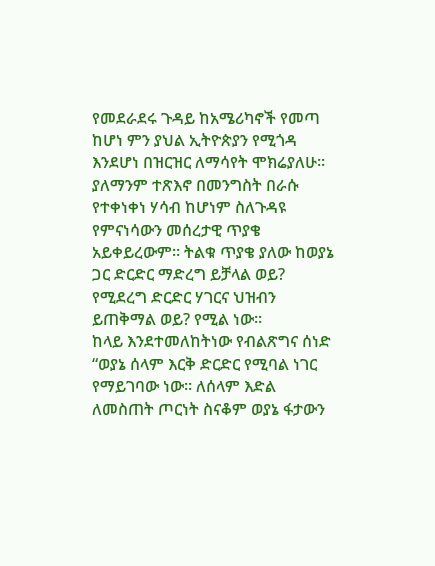የመደራደሩ ጉዳይ ከአሜሪካኖች የመጣ ከሆነ ምን ያህል ኢትዮጵያን የሚጎዳ እንደሆነ በዝርዝር ለማሳየት ሞክሬያለሁ። ያለማንም ተጽእኖ በመንግስት በራሱ የተቀነቀነ ሃሳብ ከሆነም ስለጉዳዩ የምናነሳውን መሰረታዊ ጥያቄ አይቀይረውም። ትልቁ ጥያቄ ያለው ከወያኔ ጋር ድርድር ማድረግ ይቻላል ወይ? የሚደረግ ድርድር ሃገርና ህዝብን ይጠቅማል ወይ? የሚል ነው።
ከላይ እንደተመለከትነው የብልጽግና ሰነድ “ወያኔ ሰላም እርቅ ድርድር የሚባል ነገር የማይገባው ነው። ለሰላም እድል ለመስጠት ጦርነት ስናቆም ወያኔ ፋታውን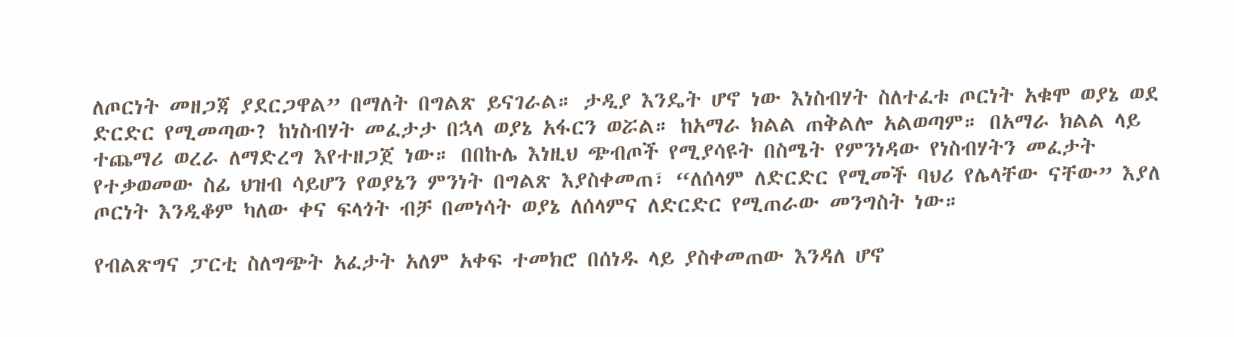ለጦርነት መዘጋጃ ያደርጋዋል” በማለት በግልጽ ይናገራል። ታዲያ እንዴት ሆኖ ነው እነስብሃት ስለተፈቱ ጦርነት አቁሞ ወያኔ ወደ ድርድር የሚመጣው? ከነስብሃት መፈታታ በኋላ ወያኔ አፋርን ወሯል። ከአማራ ክልል ጠቅልሎ አልወጣም። በአማራ ክልል ላይ ተጨማሪ ወረራ ለማድረግ እየተዘጋጀ ነው። በበኩሌ እነዚህ ጭብጦች የሚያሳዩት በስሜት የምንነዳው የነስብሃትን መፈታት የተቃወመው ስፊ ህዝብ ሳይሆን የወያኔን ምንነት በግልጽ እያስቀመጠ፣ “ለሰላም ለድርድር የሚመች ባህሪ የሌላቸው ናቸው” እያለ ጦርነት እንዲቆም ካለው ቀና ፍላጎት ብቻ በመነሳት ወያኔ ለሰላምና ለድርድር የሚጠራው መንግስት ነው።

የብልጽግና ፓርቲ ስለግጭት አፈታት አለም አቀፍ ተመክሮ በሰነዱ ላይ ያስቀመጠው እንዳለ ሆኖ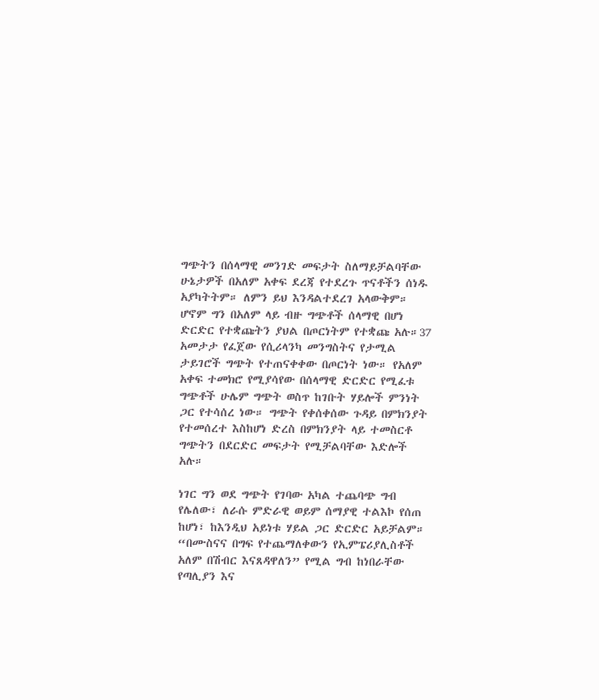ግጭትን በሰላማዊ መንገድ መፍታት ስለማይቻልባቸው ሁኔታዎች በአለም አቀፍ ደረጃ የተደረጉ ጥናቶችን ሰነዱ አያካትትም። ለምን ይህ እንዳልተደረገ አላውቅም። ሆኖም ግን በአለም ላይ ብዙ ግጭቶች ሰላማዊ በሆነ ድርድር የተቋጩትን ያህል በጦርነትም የተቋጩ አሉ።37 አመታታ የፈጀው የሲሪላንካ መንግስትና የታሚል ታይገሮች ግጭት የተጠናቀቀው በጦርነት ነው። የአለም አቀፍ ተመክሮ የሚያሳየው በሰላማዊ ድርድር የሚፈቱ ግጭቶች ሁሌም ግጭት ወስጥ ከገቡት ሃይሎች ምንነት ጋር የተሳሰረ ነው። ግጭት የቀሰቀሰው ጉዳይ በምክንያት የተመሰረተ እስከሆነ ድረስ በምክንያት ላይ ተመስርቶ ግጭትን በደርድር መፍታት የሚቻልባቸው እድሎች አሉ።

ነገር ግን ወደ ግጭት የገባው አካል ተጨባጭ ግብ የሌለው፣ ለራሱ ምድራዊ ወይም ሰማያዊ ተልእኮ የሰጠ ከሆነ፣ ከእንዲህ አይነቱ ሃይል ጋር ድርድር አይቻልም። “በሙስናና በግፍ የተጨማለቀውን የኢምፔሪያሊስቶች አለም በሽብር እናጸዳዋለን” የሚል ግብ ከነበራቸው የጣሊያን እና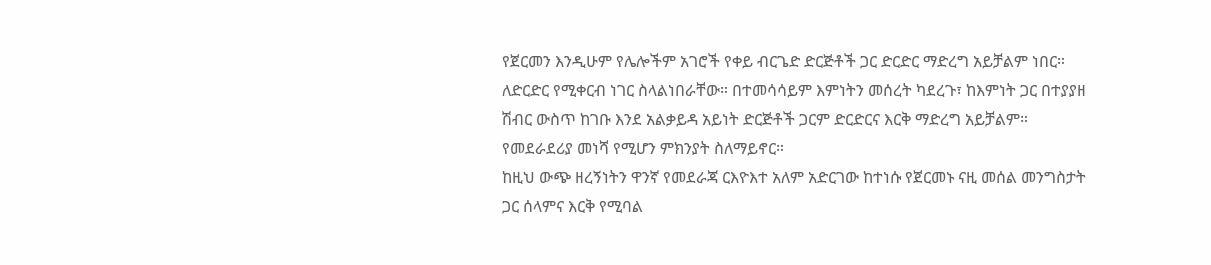የጀርመን እንዲሁም የሌሎችም አገሮች የቀይ ብርጌድ ድርጅቶች ጋር ድርድር ማድረግ አይቻልም ነበር። ለድርድር የሚቀርብ ነገር ስላልነበራቸው። በተመሳሳይም እምነትን መሰረት ካደረጉ፣ ከእምነት ጋር በተያያዘ ሽብር ውስጥ ከገቡ እንደ አልቃይዳ አይነት ድርጅቶች ጋርም ድርድርና እርቅ ማድረግ አይቻልም። የመደራደሪያ መነሻ የሚሆን ምክንያት ስለማይኖር።
ከዚህ ውጭ ዘረኝነትን ዋንኛ የመደራጃ ርእዮእተ አለም አድርገው ከተነሱ የጀርመኑ ናዚ መሰል መንግስታት ጋር ሰላምና እርቅ የሚባል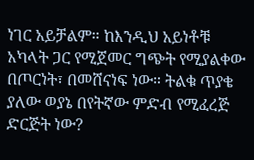ነገር አይቻልም። ከእንዲህ አይነቶቹ አካላት ጋር የሚጀመር ግጭት የሚያልቀው በጦርነት፣ በመሸናነፍ ነው። ትልቁ ጥያቄ ያለው ወያኔ በየትኛው ምድብ የሚፈረጅ ድርጅት ነው?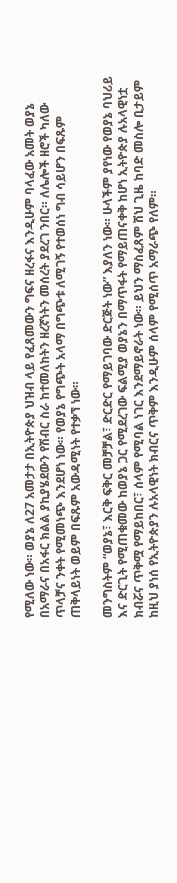የሚለው ነው። ወያኔ ለ27 አመታታ በኢትዮጵያ ህዝብ ላይ የፈጸመውን ግፍና ዘረፋና እንዲሁም ባላፈው አመት ወያኔ በአማራና በአፋር ክልል ያኪያሄደውን የሽብር ስራ ከተመለከትን ዘረኛነትን መሰረት ያደረገ ንበር። ለሌሎች ዘሮች ካለው ጥላቻና ንቀት የሚመነጭ እንደሆነ ነው። የወያኔ የግጭት አላማ በግጭቱ ለሚገኝ የተወሰነ ግብ ሳይሆን በፍጹም ጠቅላይነት ወይም በፍጹም አውዳሚነት የተቃኘ ነው።

መንግስትም “ወያኔ፣ እርቅ ፍቅር መቻቻል፣ ድርድር የማይገባው ድርጅት ነው” እያለን ነው። ሁላችም ያየነው የወያኔ ባህሪይ እና ድርጊት የሚጠቁመው ከወያኔ ጋር የሚደረገው ፍልሚያ ወያኔን በማጥፋት የማይጠናቀቅ ከሆነ ኢትዮጵያ ሉአላዊነቷ ክብሯና ጥቅሟ የማይከበር፣ ሰላም የሚባል ነገር እንደማይኖራት ነው። ይህን ማስፈጸም ሽህ ጊዜ ከባድ መስሎ ቢታይም ከዚህ ያነሰ የኢትዮጵያን ሉአላዊነት ክብርና ጥቅም እንዲሁም ሰላም የሚሰጥ አማራጭ የለም።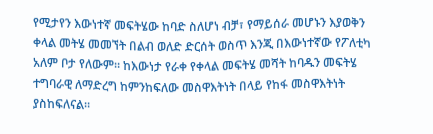የሚታየን እውነተኛ መፍትሄው ከባድ ስለሆነ ብቻ፣ የማይሰራ መሆኑን እያወቅን ቀላል መትሄ መመኘት በልብ ወለድ ድርሰት ወስጥ እንጂ በእውነተኛው የፖለቲካ አለም ቦታ የለውም። ከእውነታ የራቀ የቀላል መፍትሄ መሻት ከባዱን መፍትሄ ተግባራዊ ለማድረግ ከምንከፍለው መስዋእትነት በላይ የከፋ መስዋእትነት ያስከፍለናል።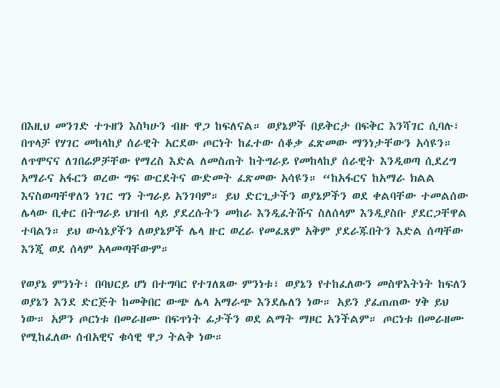በእዚህ መንገድ ተጉዘን እስካሁን ብዙ ዋጋ ከፍለናል። ወያኔዎች በይቅርታ በፍቅር እንሻገር ሲባሉ፣ በጥላቻ የሃገር መከላከያ ሰራዊት አርደው ጦርነት ከፈተው ሰቆቃ ፈጽመው ማንነታቸውን አሳዩን። ለጥሞናና ለገበሬዎቻቸው የማረስ እድል ለመስጠት ከትግራይ የመከላከያ ሰራዊት እንዲወጣ ሲደረግ አማራና አፋርን ወረው ግፍ ውርደትና ውድመት ፈጽመው አሳዩን። “ከአፋርና ከአማራ ክልል እናስወጣቸዋለን ነገር ግን ትግራይ አንገባም። ይህ ድርጊታችን ወያኔዎችን ወደ ቀልባቸው ተመልሰው ሌላው ቢቀር በትግራይ ህዝብ ላይ ያደረሱትን መከራ እንዲፈትሹና ስለሰላም እንዲያስቡ ያደርጋቸዋል ተባልን። ይህ ውሳኔያችን ለወያኔዎች ሌላ ዙር ወረራ የመፈጸም አቅም ያደራጁበትን እድል ሰጣቸው እንጂ ወደ ሰላም አላመጣቸውም።

የወያኔ ምንነት፣ በባህርይ ሆነ በተግባር የተገለጸው ምንነቱ፣ ወያኔን የተከፈለውን መስዋእትነት ከፍለን ወያኔን እንደ ድርጅት ከመቅበር ውጭ ሌላ አማራጭ እንደሌለን ነው። አይን ያፈጠጠው ሃቅ ይህ ነው። አዎን ጦርነቱ በመራዘሙ በፍጥነት ፊታችን ወደ ልማት ማዞር አንችልም። ጦርነቱ በመራዘሙ የሚከፈለው ሰብአዊና ቁሳዊ ዋጋ ትልቅ ነው።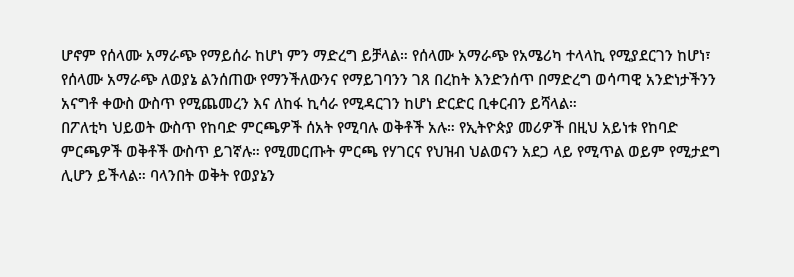ሆኖም የሰላሙ አማራጭ የማይሰራ ከሆነ ምን ማድረግ ይቻላል። የሰላሙ አማራጭ የአሜሪካ ተላላኪ የሚያደርገን ከሆነ፣ የሰላሙ አማራጭ ለወያኔ ልንሰጠው የማንችለውንና የማይገባንን ገጸ በረከት እንድንሰጥ በማድረግ ወሳጣዊ አንድነታችንን አናግቶ ቀውስ ውስጥ የሚጨመረን እና ለከፋ ኪሳራ የሚዳርገን ከሆነ ድርድር ቢቀርብን ይሻላል።
በፖለቲካ ህይወት ውስጥ የከባድ ምርጫዎች ሰአት የሚባሉ ወቅቶች አሉ። የኢትዮጵያ መሪዎች በዚህ አይነቱ የከባድ ምርጫዎች ወቅቶች ውስጥ ይገኛሉ። የሚመርጡት ምርጫ የሃገርና የህዝብ ህልወናን አደጋ ላይ የሚጥል ወይም የሚታደግ ሊሆን ይችላል። ባላንበት ወቅት የወያኔን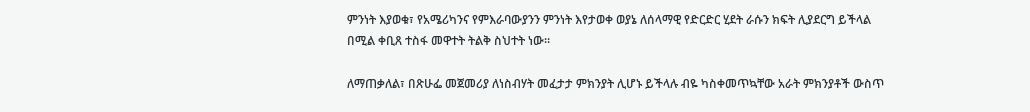ምንነት እያወቁ፣ የአሜሪካንና የምእራባውያንን ምንነት እየታወቀ ወያኔ ለሰላማዊ የድርድር ሂደት ራሱን ክፍት ሊያደርግ ይችላል በሚል ቀቢጸ ተስፋ መዋተት ትልቅ ስህተት ነው።

ለማጠቃለል፣ በጽሁፌ መጀመሪያ ለነስብሃት መፈታታ ምክንያት ሊሆኑ ይችላሉ ብዬ ካስቀመጥኳቸው አራት ምክንያቶች ውስጥ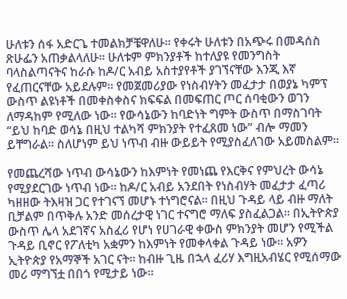ሁለቱን ሰፋ አድርጌ ተመልክቻቼዋለሁ። የቀሩት ሁለቱን በአጭሩ በመዳሰስ ጽሁፌን አጠቃልላለሁ። ሁለቱም ምክንያቶች ከተለያዩ የመንግስት ባላስልጣናትና ከራሱ ከዶ/ር አብይ አስተያየቶች ያገኘናቸው እንጂ እኛ የፈጠርናቸው አይደሉም። የመጀመሪያው የነስብሃትን መፈታታ በወያኔ ካምፕ ውስጥ ልዩነቶች በመቀስቀስና ክፍፍል በመፍጠር ጦር ሰባቂውን ወገን ለማዳከም የሚለው ነው። የውሳኔውን ከባድነት ግምት ውስጥ በማስገባት “ይህ ከባድ ወሳኔ በዚህ ተልካሻ ምክንያት የተፈጸመ ነው” ብሎ ማመን ይቸግራል። ስለሆነም ይህ ነጥብ ብዙ ውይይት የሚያስፈለገው አይመስልም።

የመጨረሻው ነጥብ ውሳኔውን ከእምነት የመነጨ የእርቅና የምህረት ውሳኔ የሚያደርገው ነጥብ ነው። ከዶ/ር አብይ አንደበት የነስብሃት መፈታታ ፈጣሪ ካዘዘው ትእዛዝ ጋር የተገናኘ መሆኑ ተነግሮናል። በዚህ ጉዳይ ላይ ብዙ ማለት ቢቻልም በጥቅሉ አንድ መሰረታዊ ነገር ተናግሮ ማለፍ ያስፈልጋል። በኢትዮጵያ ውስጥ ሌላ አደገኛና አስፈሪ የሆነ የሀገራዊ ቀውስ ምክንያት መሆን የሚችል ጉዳይ ቢኖር የፖለቲካ አቋምን ከእምነት የመቀላቀል ጉዳይ ነው። አዎን ኢትዮጵያ የአማኞች አገር ናት። ከብዙ ጊዜ በኋላ ፈሪሃ እግዚአብሄር የሚሰማው መሪ ማግኘቷ በበጎ የሚታይ ነው።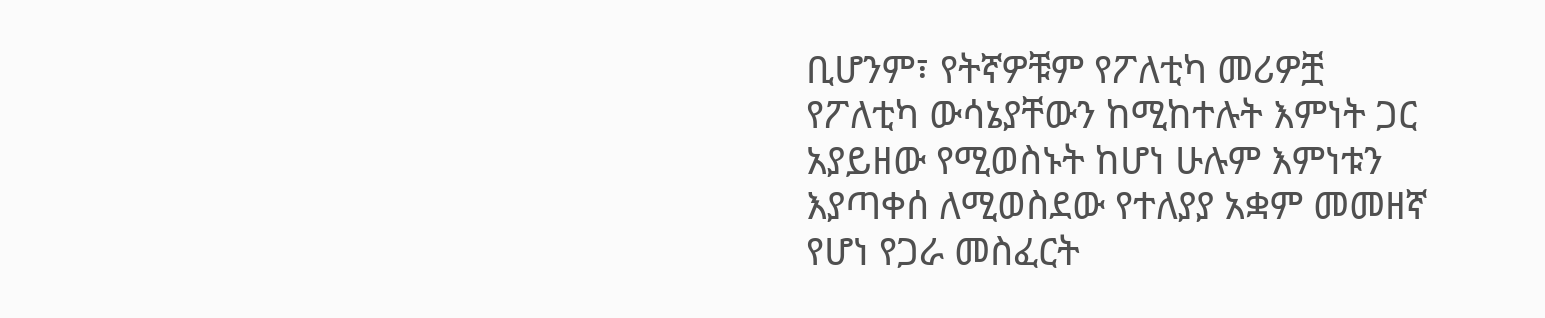ቢሆንም፣ የትኛዎቹም የፖለቲካ መሪዎቿ የፖለቲካ ውሳኔያቸውን ከሚከተሉት እምነት ጋር አያይዘው የሚወስኑት ከሆነ ሁሉም እምነቱን እያጣቀሰ ለሚወስደው የተለያያ አቋም መመዘኛ የሆነ የጋራ መስፈርት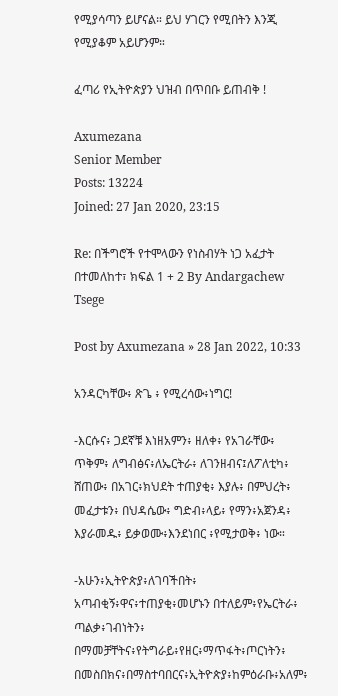የሚያሳጣን ይሆናል። ይህ ሃገርን የሚበትን እንጂ የሚያቆም አይሆንም።

ፈጣሪ የኢትዮጵያን ህዝብ በጥበቡ ይጠብቅ !

Axumezana
Senior Member
Posts: 13224
Joined: 27 Jan 2020, 23:15

Re: በችግሮች የተሞላውን የነስብሃት ነጋ አፈታት በተመለከተ፣ ክፍል 1 + 2 By Andargachew Tsege

Post by Axumezana » 28 Jan 2022, 10:33

አንዳርካቸው፥ ጽጌ ፥ የሚረሳው፥ነግር!

-እርሱና፥ ጋደኛቹ እነዘአምን፥ ዘለቀ፥ የአገራቸው፥ ጥቅም፥ ለግብፅና፥ለኤርትራ፥ ለገንዘብና፤ለፖለቲካ፥ ሸጠው፥ በአገር፥ክህደት ተጠያቂ፥ እያሉ፥ በምህረት፥ መፈታቱን፥ በህዳሴው፥ ግድብ፥ላይ፥ የማን፥አጀንዳ፥ እያራመዱ፥ ይቃወሙ፥እንደነበር ፥የሚታወቅ፥ ነው።

-አሁን፥ኢትዮጵያ፥ለገባችበት፥ አጣብቂኝ፥ዋና፥ተጠያቂ፥መሆኑን በተለይም፥የኤርትራ፥ ጣልቃ፥ገብነትን፥ በማመቻቸትና፥የትግራይ፥የዘር፥ማጥፋት፥ጦርነትን፥ በመስበክና፥በማስተባበርና፥ኢትዮጵያ፥ከምዕራቡ፥አለም፥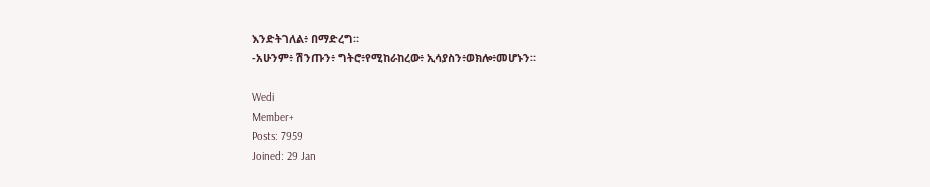እንድትገለል፥ በማድረግ።
-አሁንም፥ ሽንጡን፥ ግትሮ፥የሚከራከረው፥ ኢሳያስን፥ወክሎ፥መሆኑን።

Wedi
Member+
Posts: 7959
Joined: 29 Jan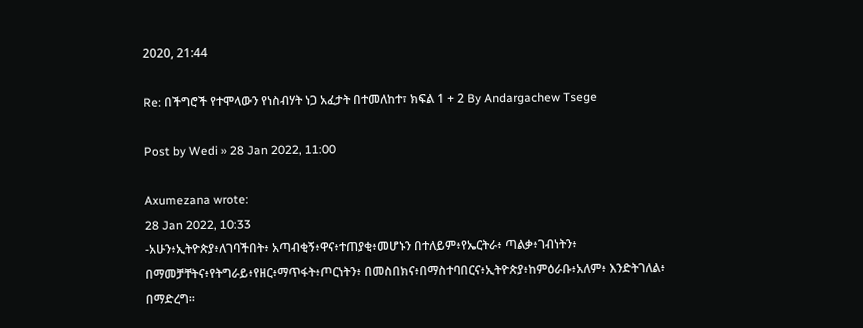2020, 21:44

Re: በችግሮች የተሞላውን የነስብሃት ነጋ አፈታት በተመለከተ፣ ክፍል 1 + 2 By Andargachew Tsege

Post by Wedi » 28 Jan 2022, 11:00

Axumezana wrote:
28 Jan 2022, 10:33
-አሁን፥ኢትዮጵያ፥ለገባችበት፥ አጣብቂኝ፥ዋና፥ተጠያቂ፥መሆኑን በተለይም፥የኤርትራ፥ ጣልቃ፥ገብነትን፥ በማመቻቸትና፥የትግራይ፥የዘር፥ማጥፋት፥ጦርነትን፥ በመስበክና፥በማስተባበርና፥ኢትዮጵያ፥ከምዕራቡ፥አለም፥ እንድትገለል፥ በማድረግ።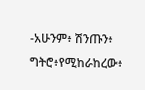-አሁንም፥ ሽንጡን፥ ግትሮ፥የሚከራከረው፥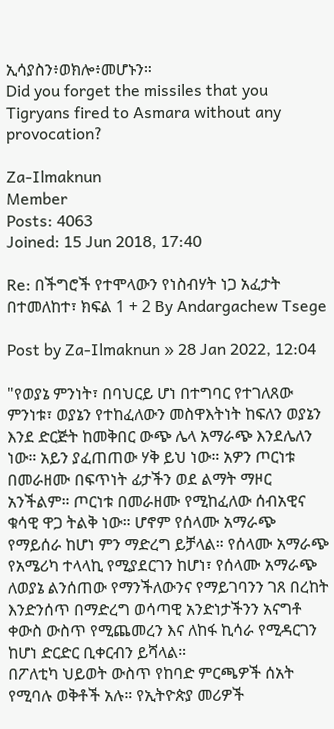ኢሳያስን፥ወክሎ፥መሆኑን።
Did you forget the missiles that you Tigryans fired to Asmara without any provocation?

Za-Ilmaknun
Member
Posts: 4063
Joined: 15 Jun 2018, 17:40

Re: በችግሮች የተሞላውን የነስብሃት ነጋ አፈታት በተመለከተ፣ ክፍል 1 + 2 By Andargachew Tsege

Post by Za-Ilmaknun » 28 Jan 2022, 12:04

"የወያኔ ምንነት፣ በባህርይ ሆነ በተግባር የተገለጸው ምንነቱ፣ ወያኔን የተከፈለውን መስዋእትነት ከፍለን ወያኔን እንደ ድርጅት ከመቅበር ውጭ ሌላ አማራጭ እንደሌለን ነው። አይን ያፈጠጠው ሃቅ ይህ ነው። አዎን ጦርነቱ በመራዘሙ በፍጥነት ፊታችን ወደ ልማት ማዞር አንችልም። ጦርነቱ በመራዘሙ የሚከፈለው ሰብአዊና ቁሳዊ ዋጋ ትልቅ ነው። ሆኖም የሰላሙ አማራጭ የማይሰራ ከሆነ ምን ማድረግ ይቻላል። የሰላሙ አማራጭ የአሜሪካ ተላላኪ የሚያደርገን ከሆነ፣ የሰላሙ አማራጭ ለወያኔ ልንሰጠው የማንችለውንና የማይገባንን ገጸ በረከት እንድንሰጥ በማድረግ ወሳጣዊ አንድነታችንን አናግቶ ቀውስ ውስጥ የሚጨመረን እና ለከፋ ኪሳራ የሚዳርገን ከሆነ ድርድር ቢቀርብን ይሻላል።
በፖለቲካ ህይወት ውስጥ የከባድ ምርጫዎች ሰአት የሚባሉ ወቅቶች አሉ። የኢትዮጵያ መሪዎች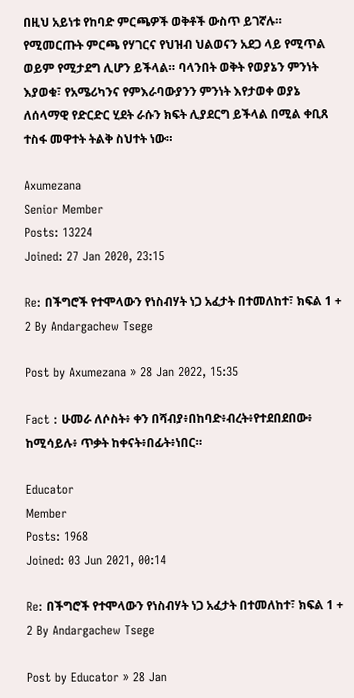በዚህ አይነቱ የከባድ ምርጫዎች ወቅቶች ውስጥ ይገኛሉ። የሚመርጡት ምርጫ የሃገርና የህዝብ ህልወናን አደጋ ላይ የሚጥል ወይም የሚታደግ ሊሆን ይችላል። ባላንበት ወቅት የወያኔን ምንነት እያወቁ፣ የአሜሪካንና የምእራባውያንን ምንነት እየታወቀ ወያኔ ለሰላማዊ የድርድር ሂደት ራሱን ክፍት ሊያደርግ ይችላል በሚል ቀቢጸ ተስፋ መዋተት ትልቅ ስህተት ነው።

Axumezana
Senior Member
Posts: 13224
Joined: 27 Jan 2020, 23:15

Re: በችግሮች የተሞላውን የነስብሃት ነጋ አፈታት በተመለከተ፣ ክፍል 1 + 2 By Andargachew Tsege

Post by Axumezana » 28 Jan 2022, 15:35

Fact : ሁመራ ለሶስት፥ ቀን በሻብያ፥በከባድ፥ብረት፥የተደበደበው፥ ከሚሳይሉ፥ ጥቃት ከቀናት፥በፊት፥ነበር።

Educator
Member
Posts: 1968
Joined: 03 Jun 2021, 00:14

Re: በችግሮች የተሞላውን የነስብሃት ነጋ አፈታት በተመለከተ፣ ክፍል 1 + 2 By Andargachew Tsege

Post by Educator » 28 Jan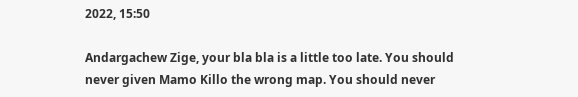2022, 15:50

Andargachew Zige, your bla bla is a little too late. You should never given Mamo Killo the wrong map. You should never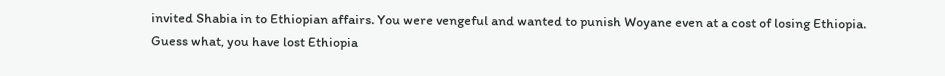invited Shabia in to Ethiopian affairs. You were vengeful and wanted to punish Woyane even at a cost of losing Ethiopia. Guess what, you have lost Ethiopia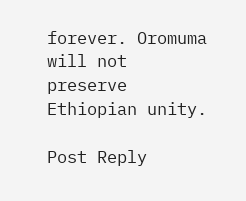forever. Oromuma will not preserve Ethiopian unity.

Post Reply